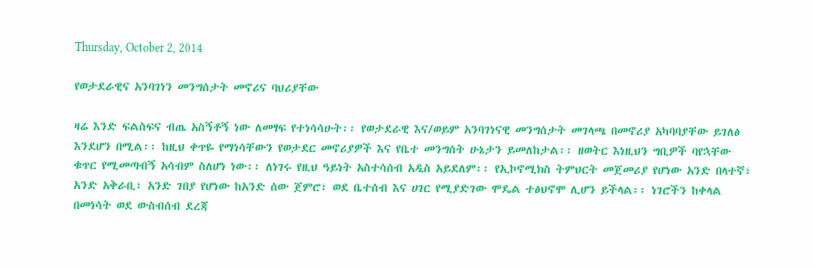Thursday, October 2, 2014

የወታደራዊና አንባገነን መንግሰታት መኖሪና ባህሪያቸው

ዛሬ እንድ ፍልስፍና ብጤ አስኝቶኝ ነው ለመፃፍ የተነሳሳሁት፡፡ የወታደራዊ እና/ወይም አንባገነናዊ መንግሰታት መገላጫ በመኖሪያ አካባባያቸው ይገለፅ እንደሆን በሚል፡፡ ከዚህ ቀጥዬ የማነሳቸውን የወታደር መኖሪያዎች እና የቤተ መንግሰት ሁኔታን ይመለከታል፡፡ ዘወትር እነዚህን ግቢዎች ባየኋቸው ቁጥር የሚመጣብኝ አሳብም ስለሆነ ነው፡፡ ለነገሩ የዚህ ዓይነት አስተሳሰብ አዲስ አይደለም፡፡ የኢኮኖሚክስ ትምህርት መጀመሪያ የሆነው አንድ በላተኛ፣ አንድ አቅራቢ፣ አንድ ገበያ የሆነው ከአንድ ሰው ጀምሮ፣ ወደ ቤተሰብ እና ሀገር የሚያድገው ሞዴል ተፅህኖሞ ሊሆን ይችላል፡፡ ነገሮችን ከቀላል በመነሳት ወደ ውስብሰብ ደረጃ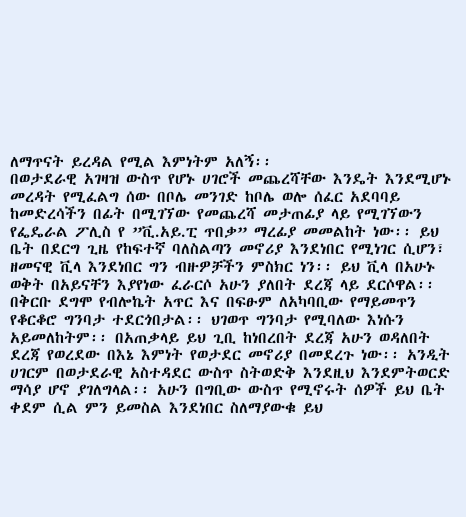ለማጥናት ይረዳል የሚል እምነትም አለኝ፡፡
በወታደራዊ አገዛዝ ውስጥ የሆኑ ሀገሮች መጨረሻቸው እንዴት እንደሚሆኑ መረዳት የሚፈልግ ሰው በቦሌ መንገድ ከቦሌ ወሎ ሰፈር አደባባይ ከመድረሳችን በፊት በሚገኘው የመጨረሻ መታጠፊያ ላይ የሚገኘውን የፌዴራል ፖሊስ የ ”ቪ.አይ.ፒ ጥበቃ” ማረፊያ መመልከት ነው፡፡ ይህ ቤት በደርግ ጊዜ የከፍተኛ ባለስልጣን መኖሪያ እንደነበር የሚነገር ሲሆን፣ ዘመናዊ ቪላ እንደነበር ግን ብዙዎቻችን ምስክር ነን፡፡ ይህ ቪላ በአሁኑ ወቅት በአይናቸን እያየነው ፈራርሶ አሁን ያለበት ደረጃ ላይ ደርሶዋል፡፡ በቅርቡ ደግሞ የብሎኬት አጥር እና በፍፁም ለአካባቢው የማይመጥን የቆርቆሮ ግንባታ ተደርጎበታል፡፡ ህገወጥ ግንባታ የሚባለው እነሱን አይመለከትም፡፡ በአጠቃላይ ይህ ጊቢ ከነበረበት ደረጃ አሁን ወዳለበት ደረጃ የወረደው በእኔ እምነት የወታደር መኖሪያ በመደረጉ ነው፡፡ አንዲት ሀገርም በወታደራዊ አስተዳደር ውስጥ ስትወድቅ እንደዚህ እንደምትወርድ ማሳያ ሆኖ ያገለግላል፡፡ አሁን በግቢው ውስጥ የሚኖሩት ሰዎች ይህ ቤት ቀደም ሲል ምን ይመስል እንደነበር ስለማያውቁ ይህ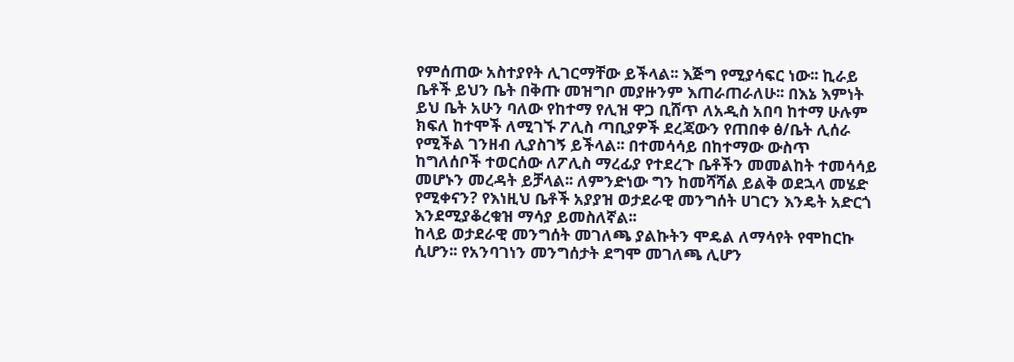የምሰጠው አስተያየት ሊገርማቸው ይችላል፡፡ እጅግ የሚያሳፍር ነው፡፡ ኪራይ ቤቶች ይህን ቤት በቅጡ መዝግቦ መያዙንም እጠራጠራለሁ፡፡ በእኔ እምነት ይህ ቤት አሁን ባለው የከተማ የሊዝ ዋጋ ቢሸጥ ለአዲስ አበባ ከተማ ሁሉም ክፍለ ከተሞች ለሚገኙ ፖሊስ ጣቢያዎች ደረጃውን የጠበቀ ፅ/ቤት ሊሰራ የሚችል ገንዘብ ሊያስገኝ ይችላል፡፡ በተመሳሳይ በከተማው ውስጥ ከግለሰቦች ተወርሰው ለፖሊስ ማረፊያ የተደረጉ ቤቶችን መመልከት ተመሳሳይ መሆኑን መረዳት ይቻላል፡፡ ለምንድነው ግን ከመሻሻል ይልቅ ወደኋላ መሄድ የሚቀናን? የእነዚህ ቤቶች አያያዝ ወታደራዊ መንግሰት ሀገርን እንዴት አድርጎ እንደሚያቆረቁዝ ማሳያ ይመስለኛል፡፡
ከላይ ወታደራዊ መንግሰት መገለጫ ያልኩትን ሞዴል ለማሳየት የሞከርኩ ሲሆን፡፡ የአንባገነን መንግሰታት ደግሞ መገለጫ ሊሆን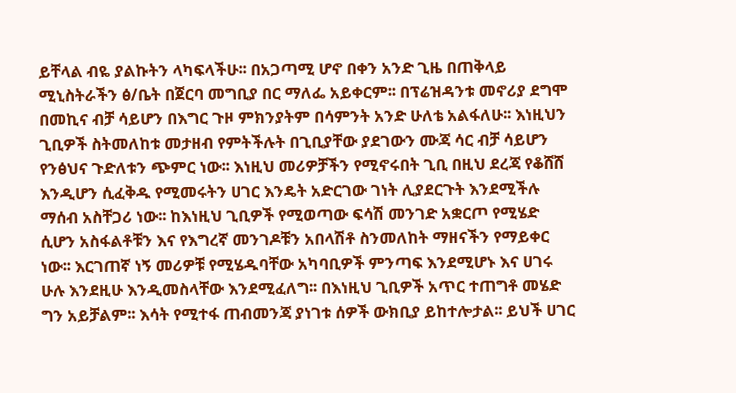ይቸላል ብዬ ያልኩትን ላካፍላችሁ፡፡ በአጋጣሚ ሆኖ በቀን አንድ ጊዜ በጠቅላይ ሚኒስትራችን ፅ/ቤት በጀርባ መግቢያ በር ማለፌ አይቀርም፡፡ በፕሬዝዳንቱ መኖሪያ ደግሞ በመኪና ብቻ ሳይሆን በእግር ጉዞ ምክንያትም በሳምንት አንድ ሁለቴ አልፋለሁ፡፡ እነዚህን ጊቢዎች ስትመለከቱ መታዘብ የምትችሉት በጊቢያቸው ያደገውን ሙጃ ሳር ብቻ ሳይሆን የንፅህና ጉድለቱን ጭምር ነው፡፡ እነዚህ መሪዎቻችን የሚኖሩበት ጊቢ በዚህ ደረጃ የቆሸሸ እንዲሆን ሲፈቅዱ የሚመሩትን ሀገር እንዴት አድርገው ገነት ሊያደርጉት እንደሚችሉ ማሰብ አስቸጋሪ ነው፡፡ ከእነዚህ ጊቢዎች የሚወጣው ፍሳሽ መንገድ አቋርጦ የሚሄድ ሲሆን አስፋልቶቹን እና የእግረኛ መንገዶቹን አበላሽቶ ስንመለከት ማዘናችን የማይቀር ነው፡፡ እርገጠኛ ነኝ መሪዎቹ የሚሄዱባቸው አካባቢዎች ምንጣፍ እንደሚሆኑ እና ሀገሩ ሁሉ እንደዚሁ እንዲመስላቸው እንደሚፈለግ፡፡ በእነዚህ ጊቢዎች አጥር ተጠግቶ መሄድ ግን አይቻልም፡፡ እሳት የሚተፋ ጠብመንጃ ያነገቱ ሰዎች ውክቢያ ይከተሎታል፡፡ ይህች ሀገር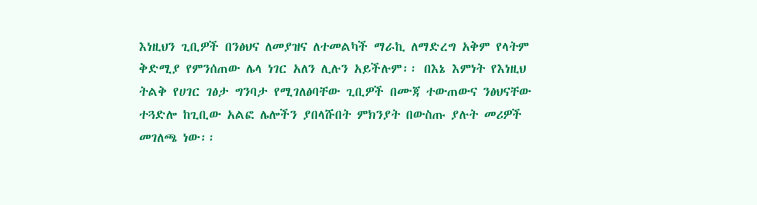እነዚህን ጊቢዎች በንፅህና ለመያዝና ለተመልካች ማራኪ ለማድረግ አቅም የላትም ቅድሚያ የምንሰጠው ሌላ ነገር አለን ሊሉን አይችሉም፡፡ በእኔ እምነት የእነዚህ ትልቅ የሀገር ገፅታ ግንባታ የሚገለፅባቸው ጊቢዎች በሙጃ ተውጠውና ንፅህናቸው ተጓድሎ ከጊቢው አልፎ ሌሎችን ያበላሹበት ምክንያት በውስጡ ያሉት መሪዎች መገለጫ ነው፡፡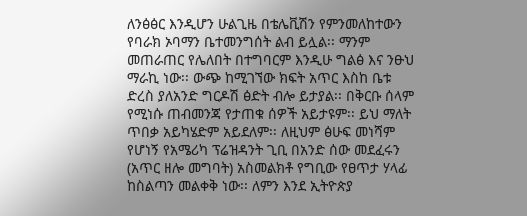ለንፅፅር እንዲሆን ሁልጊዜ በቴሌቪሽን የምንመለከተውን የባራክ ኦባማን ቤተመንግሰት ልብ ይሏል፡፡ ማንም መጠራጠር የሌለበት በተግባርም እንዲሁ ግልፅ እና ንፁህ ማራኪ ነው፡፡ ውጭ ከሚገኘው ክፍት አጥር እስከ ቤቱ ድረስ ያለአንድ ግርዶሽ ፅድት ብሎ ይታያል፡፡ በቅርቡ ሰላም የሚነሱ ጠብመንጃ የታጠቁ ሰዎች አይታዩም፡፡ ይህ ማለት ጥበቃ አይካሄድም አይደለም፡፡ ለዚህም ፅሁፍ መነሻም የሆነኝ የአሜሪካ ፕሬዝዳንት ጊቢ በአንድ ሰው መደፈሩን (አጥር ዘሎ መግባት) አስመልክቶ የግቢው የፀጥታ ሃላፊ ከስልጣን መልቀቅ ነው፡፡ ለምን እንደ ኢትዮጵያ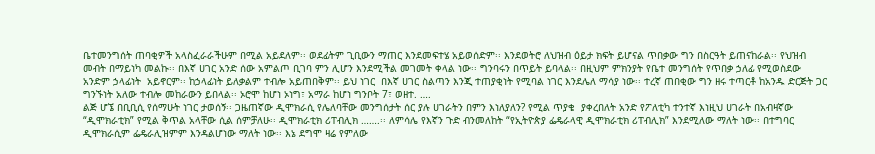ቤተመንግሰት ጠባቂዎች አላስፈራራችሁም በሚል አይደለም፡፡ ወደፊትም ጊቢውን ማጠር እንደመፍተሄ አይወሰድም፡፡ እንደወትሮ ለህዝብ ዕይታ ክፍት ይሆናል ጥበቃው ግን በስርዓት ይጠናከራል፡፡ የህዝብ መብት በማይነካ መልኩ፡፡ በእኛ ሀገር አንድ ሰው አምልጦ ቢገባ ምን ሊሆን እንደሚችል መገመት ቀላል ነው፡፡ ግንባሩን በጥይት ይባላል፡፡ በዚህም ምክንያት የቤተ መንግሰት የጥበቃ ኃለፊ የሚወስደው አንድም ኃላፊነት  አይኖርም፡፡ ከኃላፊነት ይለቃልም ተብሎ አይጠበቅም፡፡ ይህ ነገር  በእኛ ሀገር ስልጣን እንጂ ተጠያቂነት የሚባል ነገር እንደሌለ ማሳያ ነው፡፡ ተረኛ ጠበቂው ግን ዘሩ ተጣርቶ ከአንዱ ድርጅት ጋር ግንኙነት አለው ተብሎ መከራውን ይበላል፡፡ ኦሮሞ ከሆነ ኦነግ፣ አማራ ከሆነ ግንቦት 7፣ ወዘተ. ….
ልጅ ሆኜ በቢቢሲ የሰማሁት ነገር ታወሰኝ፡፡ ጋዜጠኛው ዲሞክራሲ የሌለባቸው መንግሰታት ሰር ያሉ ሀገራትን በምን እነለያለን? የሚል ጥያቄ  ያቀረበለት አንድ የፖለቲካ ተንተኛ እነዚህ ሀገራት በአብዛኛው “ዲሞክራቲክ” የሚል ቅጥል አላቸው ሲል ሰምቻለሁ፡፡ ዲሞክራቲክ ሪፐብሊክ …….፡፡ ለምሳሌ የእኛን ጉድ ብንመለከት “የኢትዮጵያ ፌዴራላዊ ዲሞክራቲክ ሪፐብሊክ” እንደሚለው ማለት ነው፡፡ በተግባር ዲሞክራሲም ፌዴራሊዝምም እንዳልሆነው ማለት ነው፡፡ እኔ ደግሞ ዛሬ የምለው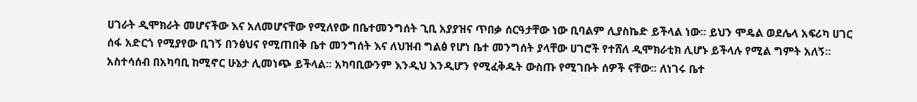ሀገራት ዲሞክራት መሆናችው እና አለመሆናቸው የሚለየው በቤተመንግሰት ጊቢ አያያዝና ጥበቃ ሰርዓታቸው ነው ቢባልም ሊያስኬድ ይችላል ነው፡፡ ይህን ሞዴል ወደሌላ አፍሪካ ሀገር ሰፋ አድርጎ የሚያየው ቢገኝ በንፅህና የሚጠበቅ ቤተ መንግሰት እና ለህዝብ ግልፅ የሆነ ቤተ መንግሰት ያላቸው ሀገሮች የተሸለ ዲሞክራቲክ ሊሆኑ ይችላሉ የሚል ግምት አለኝ፡፡  አስተሳሰብ በአካባቢ ከሚኖር ሁኔታ ሊመነጭ ይችላል፡፡ አካባቢውንም እንዲህ እንዲሆን የሚፈቅዱት ውስጡ የሚገቡት ሰዎች ናቸው፡፡ ለነገሩ ቤተ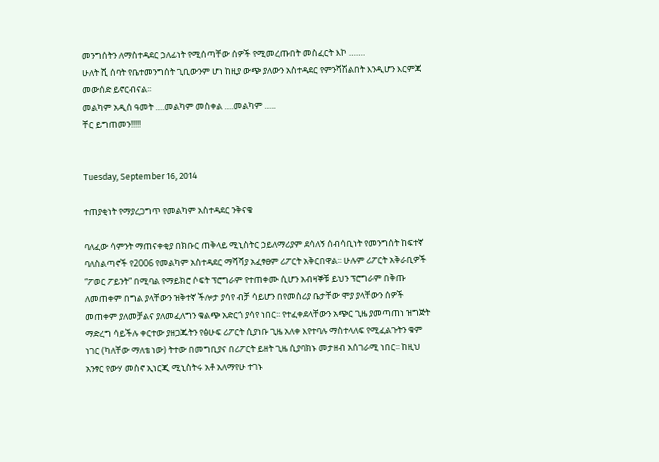መንግሰትን ለማስተዳደር ኃለፊነት የሚሰጣቸው ሰዎች የሚመረጡበት መስፈርት እኮ …….
ሁለት ሺ ሰባት የቤተመንግሰት ጊቢውንም ሆነ ከዚያ ውጭ ያለውን አስተዳደር የምንሻሽልበት እንዲሆን እርምጃ መውሰድ ይኖርብናል፡፡
መልካም አዲሰ ዓመት ….መልካም መስቀል ….መልካም …..
ቸር ይግጠመን!!!!!


Tuesday, September 16, 2014

ተጠያቂነት የማያረጋግጥ የመልካም አስተዳደር ንቅናቄ

ባለፈው ሳምንት ማጠናቀቂያ በክቡር ጠቅላይ ሚኒስትር ኃይለማሪያም ደሳለኝ ሰብሳቢነት የመንግሰት ከፍተኛ ባለስልጣኖች የ2006 የመልካም አስተዳደር ማሻሻያ አፈፃፀም ሪፖርት አቅርበዋል፡፡ ሁሉም ሪፖርት አቅራቢዎች “ፖወር ፖይንት” በሚባል የማይክሮ ሶፍት ፕሮግራም የተጠቀሙ ሲሆን አብዛኞቹ ይህን ፕሮግራም በቅጡ ለመጠቀም በግል ያላቸውን ዝቅተኛ ችሎታ ያሳየ ብቻ ሳይሆን በየመስሪያ ቤታቸው ሞያ ያላቸውን ሰዎች መጠቀም ያለመቻልና ያለመፈለግን ቁልጭ አድርጎ ያሳየ ነበር፡፡ የተፈቀደላቸውን አጭር ጊዜ ያመጣጠነ ዝግጅት ማድረግ ሳይችሉ ቀርተው ያዘጋጁትን የፅሁፍ ሪፖርት ሲያነቡ ጊዜ አለቀ እየተባሉ ማስተላለፍ የሚፈልጉትን ቁም ነገር (ካለቸው ማለቴ ነው) ትተው በመግቢያና በሪፖርት ይዘት ጊዜ ሲያባክኑ መታዘብ አሰገራሚ ነበር፡፡ ከዚህ አንፃር የውሃ መስኖ ኢነርጂ ሚኒስትሩ አቶ አለማየሁ ተገኑ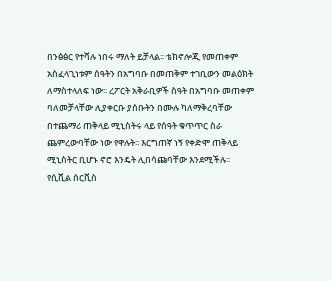በንፅፅር የተሻሉ ነበሩ ማለት ይቻላል፡፡ ቴክኖሎጂ የመጠቀም አስፈላጊነቱም ሰዓትን በአግባቡ በመጠቅም ተገቢውን መልዕክት ለማስተላለፍ ነው፡፡ ረፖርት አቅራቢዎች ስዓት በአግባቡ መጠቀም ባለመቻላቸው ሊያቀርቡ ያሰቡትን በሙሉ ካለማቅረባቸው በተጨማሪ ጠቅላይ ሚኒስትሩ ላይ የሰዓት ቁጥጥር ስራ ጨምረውባቸው ነው የዋሉት፡፡ እርግጠኛ ነኝ የቀድሞ ጠቅላይ ሚኒስትር ቢሆኑ ኖሮ እንዴት ሊበሳጩባቸው እንደሚችሉ፡፡
የሲቪል ሰርቪስ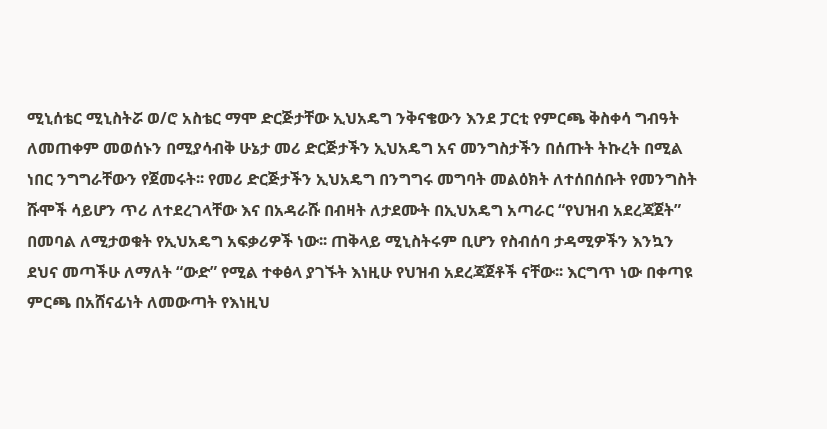ሚኒሰቴር ሚኒስትሯ ወ/ሮ አስቴር ማሞ ድርጅታቸው ኢህአዴግ ንቅናቄውን እንደ ፓርቲ የምርጫ ቅስቀሳ ግብዓት ለመጠቀም መወሰኑን በሚያሳብቅ ሁኔታ መሪ ድርጅታችን ኢህአዴግ አና መንግስታችን በሰጡት ትኩረት በሚል ነበር ንግግራቸውን የጀመሩት፡፡ የመሪ ድርጅታችን ኢህአዴግ በንግግሩ መግባት መልዕክት ለተሰበሰቡት የመንግስት ሹሞች ሳይሆን ጥሪ ለተደረገላቸው እና በአዳራሹ በብዛት ለታደሙት በኢህአዴግ አጣራር “የህዝብ አደረጃጀት” በመባል ለሚታወቁት የኢህአዴግ አፍቃሪዎች ነው፡፡ ጠቅላይ ሚኒስትሩም ቢሆን የስብሰባ ታዳሚዎችን እንኳን ደህና መጣችሁ ለማለት “ውድ” የሚል ተቀፅላ ያገኙት እነዚሁ የህዝብ አደረጃጀቶች ናቸው፡፡ እርግጥ ነው በቀጣዩ ምርጫ በአሸናፊነት ለመውጣት የእነዚህ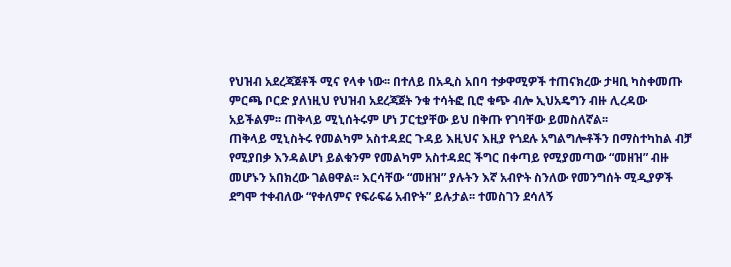የህዝብ አደረጃጀቶች ሚና የላቀ ነው፡፡ በተለይ በአዲስ አበባ ተቃዋሚዎች ተጠናክረው ታዛቢ ካስቀመጡ ምርጫ ቦርድ ያለነዚህ የህዝብ አደረጃጀት ንቁ ተሳትፎ ቢሮ ቁጭ ብሎ ኢህአዴግን ብዙ ሊረዳው አይችልም፡፡ ጠቅላይ ሚኒሰትሩም ሆነ ፓርቲያቸው ይህ በቅጡ የገባቸው ይመስለኛል፡፡
ጠቅላይ ሚኒስትሩ የመልካም አስተዳደር ጉዳይ እዚህና እዚያ የጎደሉ አግልግሎቶችን በማስተካከል ብቻ የሚያበቃ እንዳልሆነ ይልቁንም የመልካም አስተዳደር ችግር በቀጣይ የሚያመጣው “መዘዝ” ብዙ መሆኑን አበክረው ገልፀዋል፡፡ እርሳቸው “መዘዝ” ያሉትን እኛ አብዮት ስንለው የመንግሰት ሚዲያዎች ደግሞ ተቀብለው “የቀለምና የፍራፍሬ አብዮት” ይሉታል፡፡ ተመስገን ደሳለኝ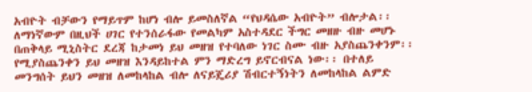አብዮት ብቻውን የማይጥም ከሆነ ብሎ ይመስለኛል “የህዳሴው አብዮት” ብሎታል፡፡ ለማነኛውም በዚህች ሀገር የተንሰራፋው የመልካም አስተዳደር ችግር መዘዙ ብዙ መሆኑ በጠቅላይ ሚኒስትር ደረጃ ከታመነ ይህ መዘዝ የተባለው ነገር ስሙ ብዙ አያስጨንቀንም፡፡ የሚያስጨንቀን ይህ መዘዝ እንዳይከተል ምን ማድረግ ይኖርብናል ነው፡፡ በተለይ መንግሰት ይህን መዘዝ ለመከላከል ብሎ ለናይጄሪያ ሽብርተኝነትን ለመከላከል ልምድ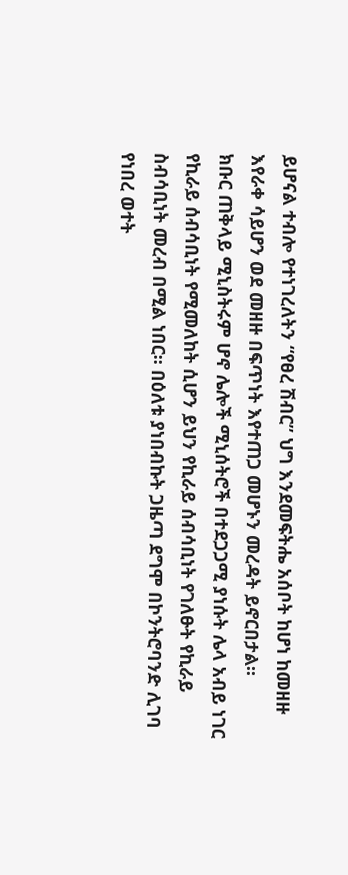ይሆናል ተብሎ የተነገረለትን “የፀረ ሽብር” ህግ እንደመፍትሔ አሰቦት ከሆነ ከመዘዙ እየራቀ ሳይሆን ወደ መዘዙ በፍጥነት እየተጠጋ መሆኑን መረዳት ይኖርበታል፡፡
ክቡር ጠቅላይ ሚኒስትሩም ሆኖ ሌሎች ሚኒሰትሮች በተደጋጋሚ ያነሱት ሌላ አብይ ነገር የኪራይ ሰብሳቢነት የሚመለከት ሲሆን ይህን የኪራይ ሰብሳቢነት የገለፁት የኪራይ ስብሳቢነት መረብ በሚል ነበር፡፡ በዕለቱ ያነበብኩት ጋዜጣ ደግሞ በኮንትሮባንድ ሊገባ የነበረ ወተት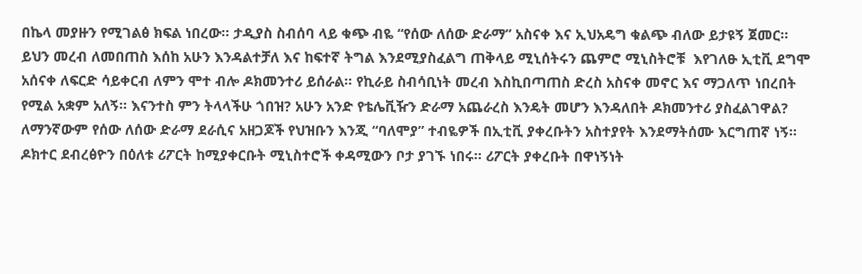በኬላ መያዙን የሚገልፅ ክፍል ነበረው፡፡ ታዲያስ ስብሰባ ላይ ቁጭ ብዬ “የሰው ለሰው ድራማ” አስናቀ እና ኢህአዴግ ቁልጭ ብለው ይታዩኝ ጀመር፡፡ ይህን መረብ ለመበጠስ እሰከ አሁን እንዳልተቻለ እና ከፍተኛ ትግል እንደሚያስፈልግ ጠቅላይ ሚኒሰትሩን ጨምሮ ሚኒስትሮቹ  እየገለፁ ኢቲቪ ደግሞ አሰናቀ ለፍርድ ሳይቀርብ ለምን ሞተ ብሎ ዶክመንተሪ ይሰራል፡፡ የኪራይ ስብሳቢነት መረብ እስኪበጣጠስ ድረስ አስናቀ መኖር እና ማጋለጥ ነበረበት የሚል አቋም አለኝ፡፡ እናንተስ ምን ትላላችሁ ጎበዝ? አሁን አንድ የቴሌቪዥን ድራማ አጨራረስ እንዴት መሆን እንዳለበት ዶክመንተሪ ያስፈልገዋል? ለማንኛውም የሰው ለሰው ድራማ ደራሲና አዘጋጆች የህዝቡን እንጂ “ባለሞያ” ተብዬዎች በኢቲቪ ያቀረቡትን አስተያየት እንደማትሰሙ እርግጠኛ ነኝ፡፡
ዶክተር ደብረፅዮን በዕለቱ ሪፖርት ከሚያቀርቡት ሚኒስተሮች ቀዳሚውን ቦታ ያገኙ ነበሩ፡፡ ሪፖርት ያቀረቡት በዋነኝነት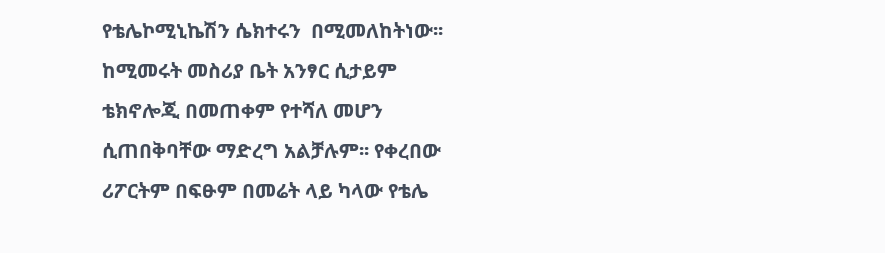የቴሌኮሚኒኬሽን ሴክተሩን  በሚመለከትነው፡፡ ከሚመሩት መስሪያ ቤት አንፃር ሲታይም ቴክኖሎጂ በመጠቀም የተሻለ መሆን ሲጠበቅባቸው ማድረግ አልቻሉም፡፡ የቀረበው ሪፖርትም በፍፁም በመሬት ላይ ካላው የቴሌ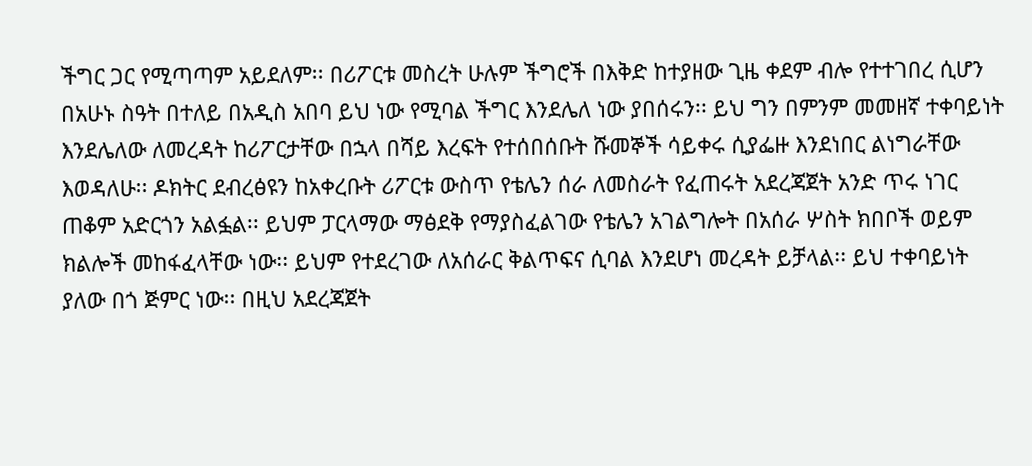ችግር ጋር የሚጣጣም አይደለም፡፡ በሪፖርቱ መስረት ሁሉም ችግሮች በእቅድ ከተያዘው ጊዜ ቀደም ብሎ የተተገበረ ሲሆን በአሁኑ ስዓት በተለይ በአዲስ አበባ ይህ ነው የሚባል ችግር እንደሌለ ነው ያበሰሩን፡፡ ይህ ግን በምንም መመዘኛ ተቀባይነት እንደሌለው ለመረዳት ከሪፖርታቸው በኋላ በሻይ እረፍት የተሰበሰቡት ሹመኞች ሳይቀሩ ሲያፌዙ እንደነበር ልነግራቸው እወዳለሁ፡፡ ዶክትር ደብረፅዩን ከአቀረቡት ሪፖርቱ ውስጥ የቴሌን ሰራ ለመስራት የፈጠሩት አደረጃጀት አንድ ጥሩ ነገር ጠቆም አድርጎን አልፏል፡፡ ይህም ፓርላማው ማፅደቅ የማያስፈልገው የቴሌን አገልግሎት በአሰራ ሦስት ክበቦች ወይም ክልሎች መከፋፈላቸው ነው፡፡ ይህም የተደረገው ለአሰራር ቅልጥፍና ሲባል እንደሆነ መረዳት ይቻላል፡፡ ይህ ተቀባይነት ያለው በጎ ጅምር ነው፡፡ በዚህ አደረጃጀት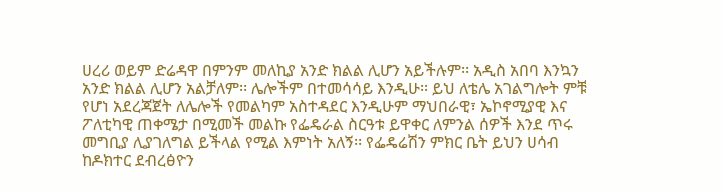ሀረሪ ወይም ድሬዳዋ በምንም መለኪያ አንድ ክልል ሊሆን አይችሉም፡፡ አዲስ አበባ እንኳን አንድ ክልል ሊሆን አልቻለም፡፡ ሌሎችም በተመሳሳይ እንዲሁ፡፡ ይህ ለቴሌ አገልግሎት ምቹ የሆነ አደረጃጀት ለሌሎች የመልካም አስተዳደር እንዲሁም ማህበራዊ፣ ኤኮኖሚያዊ እና ፖለቲካዊ ጠቀሜታ በሚመች መልኩ የፌዴራል ስርዓቱ ይዋቀር ለምንል ሰዎች እንደ ጥሩ መግቢያ ሊያገለግል ይችላል የሚል እምነት አለኝ፡፡ የፌዴሬሽን ምክር ቤት ይህን ሀሳብ ከዶክተር ደብረፅዮን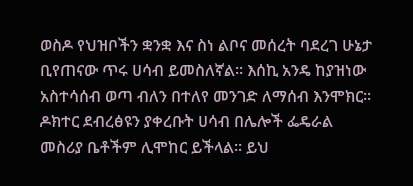ወስዶ የህዝቦችን ቋንቋ እና ስነ ልቦና መሰረት ባደረገ ሁኔታ ቢየጠናው ጥሩ ሀሳብ ይመስለኛል፡፡ እሰኪ አንዴ ከያዝነው አስተሳሰብ ወጣ ብለን በተለየ መንገድ ለማሰብ እንሞክር፡፡ ዶክተር ደብረፅዩን ያቀረቡት ሀሳብ በሌሎች ፌዴራል መስሪያ ቤቶችም ሊሞከር ይችላል፡፡ ይህ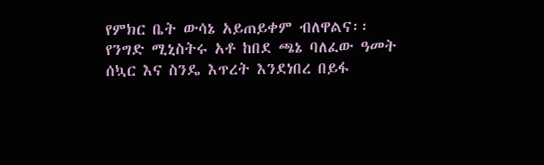የምክር ቤት ውሳኔ አይጠይቀም ብለዋልና፡፡
የንግድ ሚኒስትሩ አቶ ከበደ ጫኔ ባለፈው ዓመት ሰኳር እና ስንዴ እጥረት እንደነበረ በይፋ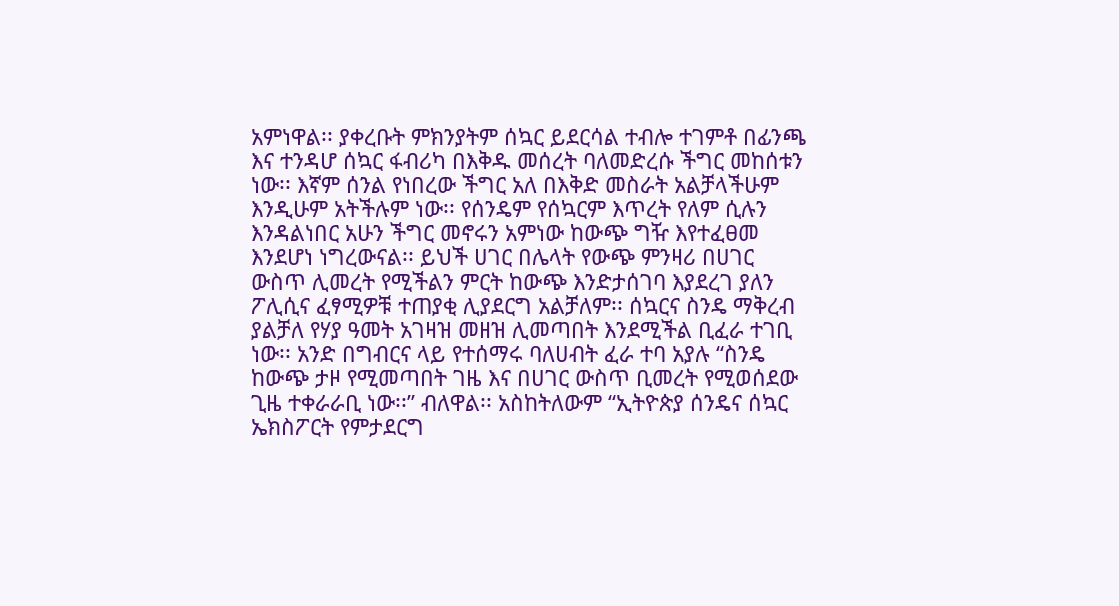አምነዋል፡፡ ያቀረቡት ምክንያትም ሰኳር ይደርሳል ተብሎ ተገምቶ በፊንጫ እና ተንዳሆ ሰኳር ፋብሪካ በእቅዱ መሰረት ባለመድረሱ ችግር መከሰቱን ነው፡፡ እኛም ሰንል የነበረው ችግር አለ በእቅድ መስራት አልቻላችሁም እንዲሁም አትችሉም ነው፡፡ የሰንዴም የሰኳርም እጥረት የለም ሲሉን እንዳልነበር አሁን ችግር መኖሩን አምነው ከውጭ ግዥ እየተፈፀመ እንደሆነ ነግረውናል፡፡ ይህች ሀገር በሌላት የውጭ ምንዛሪ በሀገር ውስጥ ሊመረት የሚችልን ምርት ከውጭ እንድታሰገባ እያደረገ ያለን ፖሊሲና ፈፃሚዎቹ ተጠያቂ ሊያደርግ አልቻለም፡፡ ሰኳርና ስንዴ ማቅረብ ያልቻለ የሃያ ዓመት አገዛዝ መዘዝ ሊመጣበት እንደሚችል ቢፈራ ተገቢ ነው፡፡ አንድ በግብርና ላይ የተሰማሩ ባለሀብት ፈራ ተባ አያሉ “ስንዴ ከውጭ ታዞ የሚመጣበት ገዜ እና በሀገር ውስጥ ቢመረት የሚወሰደው ጊዜ ተቀራራቢ ነው፡፡” ብለዋል፡፡ አስከትለውም “ኢትዮጵያ ሰንዴና ሰኳር ኤክስፖርት የምታደርግ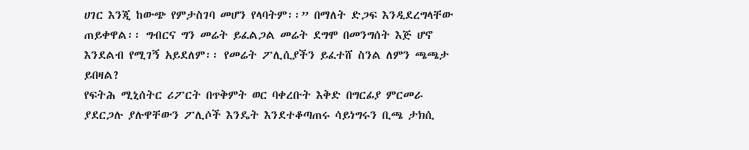ሀገር እንጂ ከውጭ የምታስገባ መሆን የላባትም፡፡” በማለት ድጋፍ እንዲደረግላቸው ጠይቀዋል፡፡ ግብርና ግን መሬት ይፈልጋል መሬት ደግሞ በመንግሰት እጅ ሆኖ እንደልብ የሚገኝ አይደለም፡፡ የመሬት ፖሊሲያችን ይፈተሸ ስንል ለምን ጫጫታ ይበዛል?
የፍትሕ ሚኒሰትር ሪፖርት በጥቅምት ወር ባቀረቡት እቅድ በግርፊያ ምርመራ ያደርጋሉ ያሉዋቸውን ፖሊሶች እንዴት እንደተቆጣጠሩ ሳይነግሩን ቢጫ ታክሲ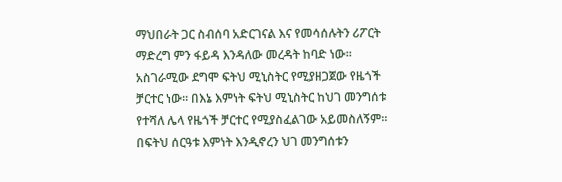ማህበራት ጋር ስብሰባ አድርገናል እና የመሳሰሉትን ሪፖርት ማድረግ ምን ፋይዳ እንዳለው መረዳት ከባድ ነው፡፡ አስገራሚው ደግሞ ፍትህ ሚኒስትር የሚያዘጋጀው የዜጎች ቻርተር ነው፡፡ በእኔ እምነት ፍትህ ሚኒስትር ከህገ መንግሰቱ የተሻለ ሌላ የዜጎች ቻርተር የሚያስፈልገው አይመስለኝም፡፡ በፍትህ ሰርዓቱ እምነት እንዲኖረን ህገ መንግሰቱን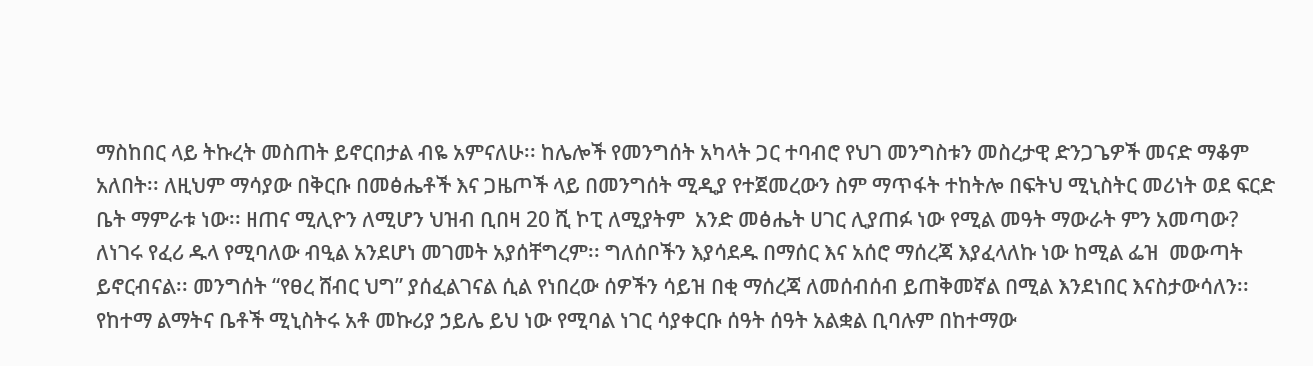ማስከበር ላይ ትኩረት መስጠት ይኖርበታል ብዬ አምናለሁ፡፡ ከሌሎች የመንግሰት አካላት ጋር ተባብሮ የህገ መንግስቱን መስረታዊ ድንጋጌዎች መናድ ማቆም አለበት፡፡ ለዚህም ማሳያው በቅርቡ በመፅሔቶች እና ጋዜጦች ላይ በመንግሰት ሚዲያ የተጀመረውን ስም ማጥፋት ተከትሎ በፍትህ ሚኒስትር መሪነት ወደ ፍርድ ቤት ማምራቱ ነው፡፡ ዘጠና ሚሊዮን ለሚሆን ህዝብ ቢበዛ 20 ሺ ኮፒ ለሚያትም  አንድ መፅሔት ሀገር ሊያጠፉ ነው የሚል መዓት ማውራት ምን አመጣው? ለነገሩ የፈሪ ዱላ የሚባለው ብዒል አንደሆነ መገመት አያሰቸግረም፡፡ ግለሰቦችን እያሳደዱ በማሰር እና አሰሮ ማሰረጃ እያፈላለኩ ነው ከሚል ፌዝ  መውጣት ይኖርብናል፡፡ መንግሰት “የፀረ ሸብር ህግ” ያሰፈልገናል ሲል የነበረው ሰዎችን ሳይዝ በቂ ማሰረጃ ለመሰብሰብ ይጠቅመኛል በሚል እንደነበር እናስታውሳለን፡፡
የከተማ ልማትና ቤቶች ሚኒስትሩ አቶ መኩሪያ ኃይሌ ይህ ነው የሚባል ነገር ሳያቀርቡ ሰዓት ሰዓት አልቋል ቢባሉም በከተማው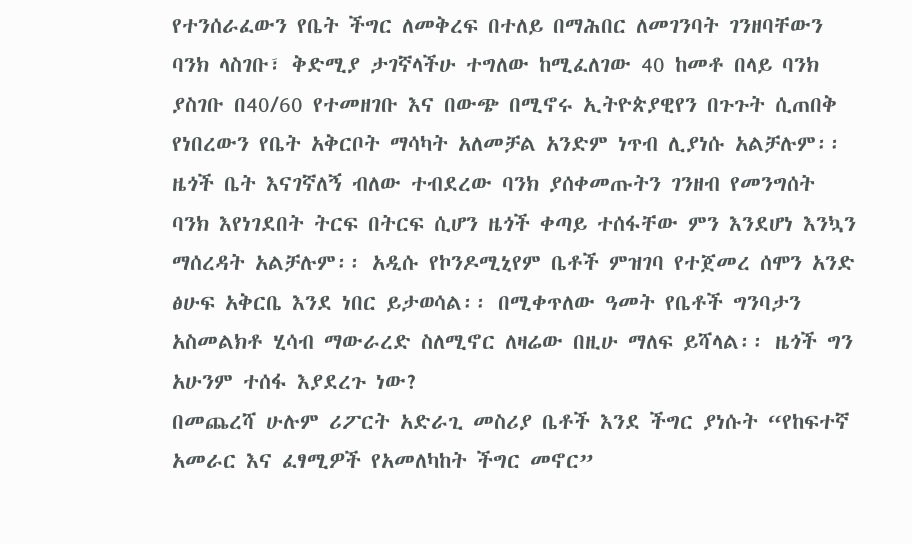የተንሰራፈውን የቤት ችግር ለመቅረፍ በተለይ በማሕበር ለመገንባት ገንዘባቸውን ባንክ ላስገቡ፣ ቅድሚያ ታገኛላችሁ ተግለው ከሚፈለገው 40 ከመቶ በላይ ባንክ ያስገቡ በ40/60 የተመዘገቡ እና በውጭ በሚኖሩ ኢትዮጵያዊየን በጉጉት ሲጠበቅ የነበረውን የቤት አቅርቦት ማሳካት አለመቻል አንድም ነጥብ ሊያነሱ አልቻሉም፡፡ ዜጎች ቤት እናገኛለኝ ብለው ተብደረው ባንክ ያሰቀመጡትን ገንዘብ የመንግሰት ባንክ እየነገደበት ትርፍ በትርፍ ሲሆን ዜጎች ቀጣይ ተሰፋቸው ምን እንደሆነ እንኳን ማሰረዳት አልቻሉም፡፡ አዲሱ የኮንዶሚኒየም ቤቶች ምዝገባ የተጀመረ ሰሞን አንድ ፅሁፍ አቅርቤ እንደ ነበር ይታወሳል፡፡ በሚቀጥለው ዓመት የቤቶች ግንባታን አስመልክቶ ሂሳብ ማውራረድ ስለሚኖር ለዛሬው በዚሁ ማለፍ ይሻላል፡፡ ዜጎች ግን አሁንም ተሰፋ እያደረጉ ነው?
በመጨረሻ ሁሉም ሪፖርት አድራጊ መስሪያ ቤቶች እንደ ችግር ያነሱት “የከፍተኛ አመራር እና ፈፃሚዎች የአመለካከት ችግር መኖር”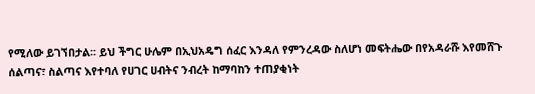የሚለው ይገኘበታል፡፡ ይህ ችግር ሁሌም በኢህአዴግ ሰፈር እንዳለ የምንረዳው ስለሆነ መፍትሔው በየአዳራሹ እየመሸጉ ሰልጣና፣ ስልጣና እየተባለ የሀገር ሀብትና ንብረት ከማባከን ተጠያቂነት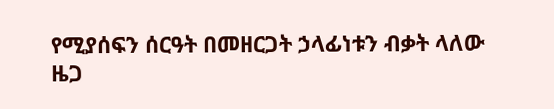የሚያሰፍን ሰርዓት በመዘርጋት ኃላፊነቱን ብቃት ላለው ዜጋ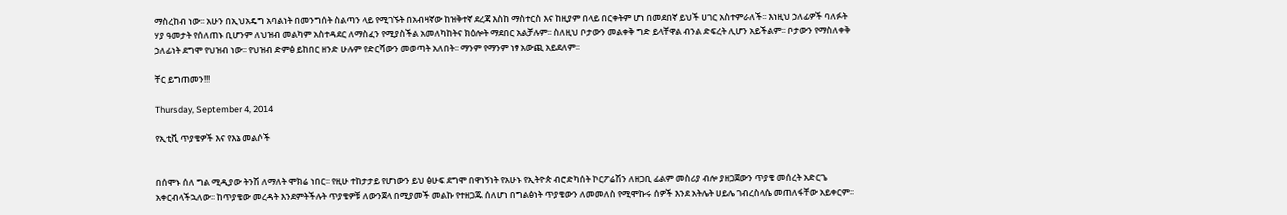ማስረከብ ነው፡፡ አሁን በኢህአዴግ አባልነት በመንግሰት ስልጣን ላይ የሚገኙት በአብዛኛው ከዝቅተኛ ደረጃ እስከ ማስተርስ እና ከዚያም በላይ በርቀትም ሆነ በመደበኛ ይህች ሀገር አስተምራለች፡፡ እነዚህ ኃለፊዎች ባለፉት ሃያ ዓመታት የሰለጠኑ ቢሆንም ለህዝብ መልካም አስተዳደር ለማስፈን የሚያስችል አመለካከትና ክዕሎት ማደበር አልቻሉም፡፡ ስለዚህ ቦታውን መልቀቅ ግድ ይላቸዋል ብንል ድፍረት ሊሆን አይችልም፡፡ ቦታውን የማስለቀቅ ኃለፊነት ደግሞ የህዝብ ነው፡፡ የህዝብ ድምፅ ይከበር ዘንድ ሁሉም የድርሻውን መወጣት አለበት፡፡ ማንም የማንም ነፃ አውጪ አይደለም፡፡

ቸር ይግጠመን!!!

Thursday, September 4, 2014

የኢቲቪ ጥያቄዎች እና የእኔ መልሶች


በሰሞኑ ሰለ ግል ሚዲያው ትንሽ ለማለት ሞክሬ ነበር፡፡ የዚሁ ተከታታይ የሆነውን ይህ ፅሁፍ ደግሞ በዋነኝነት የአሁኑ የኢትዮጵ ብሮድካሰት ኮርፖሬሽን ለዘጋቢ ፊልም መስሪያ ብሎ ያዘጋጀውን ጥያቄ መሰረት አድርጌ አቀርብላችኋለው፡፡ ከጥያቄው መረዳት እንደምትችሉት ጥያቄዎቹ ለውንጀላ በሚያመች መልኩ የተዘጋጁ ሰለሆነ በግልፅነት ጥያቄውን ለመመለስ የሚሞኩሩ ሰዎች እንደ አትሌት ሀይሌ ገብረስላሴ መጠለፋቸው አይቀርም፡፡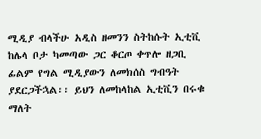ሚዲያ ብላችሁ አዲስ ዘመንን ስትከሱት ኢቲቪ ከሌላ ቦታ ካመጣው ጋር ቆርጦ ቀጥሎ ዘጋቢ ፊልም የግል ሚዲያውን ለመክሰስ ግብዓት ያደርጋችኋል፡፡ ይህን ለመከላከል ኢቲቪን በሩቁ ማለት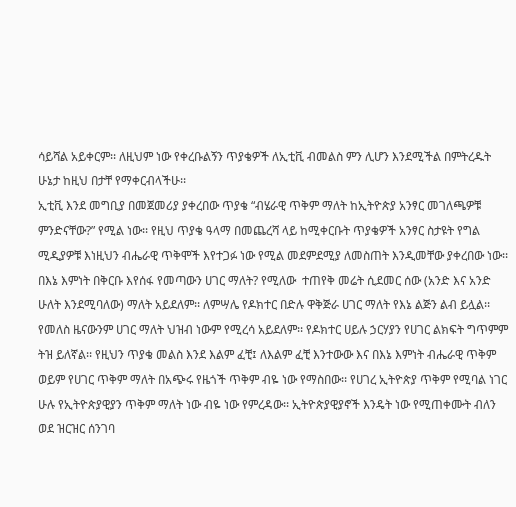ሳይሻል አይቀርም፡፡ ለዚህም ነው የቀረቡልኝን ጥያቄዎች ለኢቲቪ ብመልስ ምን ሊሆን እንደሚችል በምትረዱት ሁኔታ ከዚህ በታቸ የማቀርብላችሁ፡፡
ኢቲቪ እንደ መግቢያ በመጀመሪያ ያቀረበው ጥያቄ “ብሄራዊ ጥቅም ማለት ከኢትዮጵያ አንፃር መገለጫዎቹ ምንድናቸው?” የሚል ነው፡፡ የዚህ ጥያቄ ዓላማ በመጨረሻ ላይ ከሚቀርቡት ጥያቄዎች አንፃር ስታዩት የግል ሚዲያዎቹ እነዚህን ብሔራዊ ጥቅሞች እየተጋፉ ነው የሚል መደምደሚያ ለመስጠት እንዲመቸው ያቀረበው ነው፡፡ በእኔ እምነት በቅርቡ እየሰፋ የመጣውን ሀገር ማለት? የሚለው  ተጠየቅ መሬት ሲደመር ሰው (አንድ እና አንድ ሁለት እንደሚባለው) ማለት አይደለም፡፡ ለምሣሌ የዶክተር በድሉ ዋቅጅራ ሀገር ማለት የእኔ ልጅን ልብ ይሏል፡፡ የመለስ ዜናውንም ሀገር ማለት ህዝብ ነውም የሚረሳ አይደለም፡፡ የዶክተር ሀይሉ ኃርሃያን የሀገር ልክፍት ግጥምም ትዝ ይለኛል፡፡ የዚህን ጥያቄ መልስ እንደ እልም ፈቺ፤ ለእልም ፈቺ እንተውው እና በእኔ እምነት ብሔራዊ ጥቅም ወይም የሀገር ጥቅም ማለት በአጭሩ የዜጎች ጥቅም ብዬ ነው የማስበው፡፡ የሀገረ ኢትዮጵያ ጥቅም የሚባል ነገር ሁሉ የኢትዮጵያዊያን ጥቅም ማለት ነው ብዬ ነው የምረዳው፡፡ ኢትዮጵያዊያኖች እንዴት ነው የሚጠቀሙት ብለን ወደ ዝርዝር ሰንገባ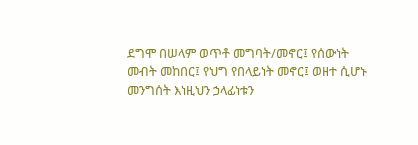ደግሞ በሠላም ወጥቶ መግባት/መኖር፤ የሰውነት መብት መከበር፤ የህግ የበላይነት መኖር፤ ወዘተ ሲሆኑ መንግሰት እነዚህን ኃላፊነቱን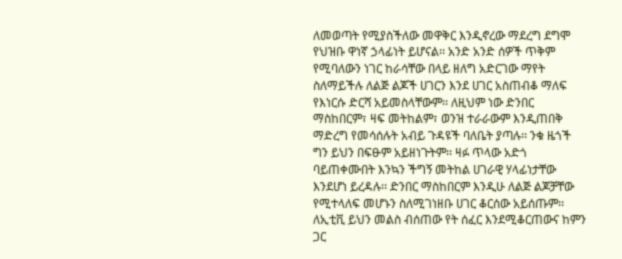ለመወጣት የሚያስችለው መዋቅር እንዲኖረው ማደረግ ደግሞ የህዝቡ ዋነኛ ኃላፊነት ይሆናል፡፡ አንድ አንድ ሰዎች ጥቅም የሚባለውን ነገር ከራሳቸው በላይ ዘለግ አድርገው ማየት ስለማይችሉ ለልጅ ልጆች ሀገርን እንደ ሀገር አስጠብቆ ማለፍ የእነርሱ ድርሻ አይመስላቸውም፡፡ ለዚህም ነው ድንበር ማስከበርም፣ ዛፍ መትከልም፣ ወንዝ ተራራውም እንዲጠበቅ ማድረግ የመሳሰሉት አብይ ጉዳዩች ባለቤት ያጣሉ፡፡ ንቁ ዜጎች ግን ይህን በፍፁም አይዘነጉትም፡፡ ዛፉ ጥላው አድጎ ባይጠቀሙበት እንኳን ችግኝ መትከል ሀገራዊ ሃላፊነታቸው እንደሆነ ይረዳሉ፡፡ ድንበር ማስከበርም እንዲሁ ለልጅ ልጆቻቸው የሚተላለፍ መሆኑን ስለሚገነዘቡ ሀገር ቆርሰው አይሰጡም፡፡ ለኢቲቪ ይህን መልስ ብሰጠው የት ሰፈር እንደሚቆርጠውና ከምን ጋር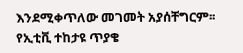እንደሚቀጥለው መገመት አያሰቸግርም፡፡
የኢቲቪ ተከታዩ ጥያቄ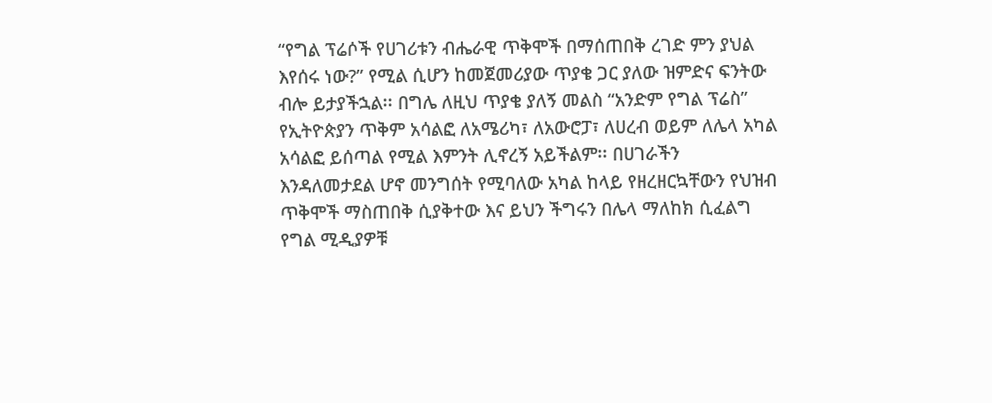“የግል ፕሬሶች የሀገሪቱን ብሔራዊ ጥቅሞች በማሰጠበቅ ረገድ ምን ያህል እየሰሩ ነው?” የሚል ሲሆን ከመጀመሪያው ጥያቄ ጋር ያለው ዝምድና ፍንትው ብሎ ይታያችኋል፡፡ በግሌ ለዚህ ጥያቄ ያለኝ መልስ “አንድም የግል ፕሬስ” የኢትዮጵያን ጥቅም አሳልፎ ለአሜሪካ፣ ለአውሮፓ፣ ለሀረብ ወይም ለሌላ አካል አሳልፎ ይሰጣል የሚል እምንት ሊኖረኝ አይችልም፡፡ በሀገራችን እንዳለመታደል ሆኖ መንግሰት የሚባለው አካል ከላይ የዘረዘርኳቸውን የህዝብ ጥቅሞች ማስጠበቅ ሲያቅተው እና ይህን ችግሩን በሌላ ማለከክ ሲፈልግ የግል ሚዲያዎቹ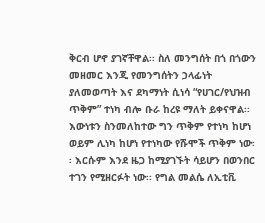ቅርብ ሆኖ ያገኛቸዋል፡፡ ስለ መንግሰት በጎ በጎውን መዘመር እንጂ የመንግሰትን ኃላፊነት ያለመወጣት እና ደካማነት ሲነሳ “የሀገር/የህዝብ ጥቅም” ተነካ ብሎ ቡራ ከረዩ ማለት ይቀናዋል፡፡ እውነቱን ስንመለከተው ግን ጥቅም የተነካ ከሆነ ወይም ሊነካ ከሆነ የተነካው የሹሞች ጥቅም ነው፡፡ እርሱም እንደ ዜጋ ከሚያገኙት ሳይሆን በወንበር ተገን የሚዘርፉት ነው፡፡ የግል መልሴ ለኢቲቪ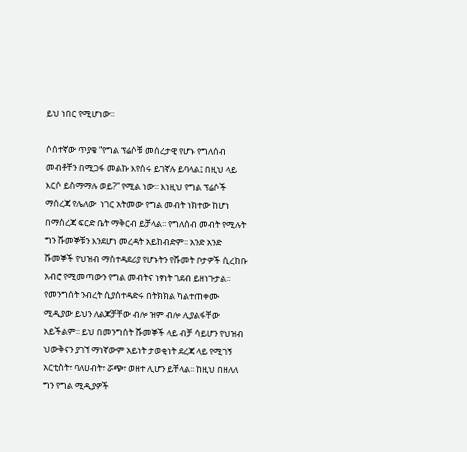ይህ ነበር የሚሆነው፡፡

ሶሰተኛው ጥያቄ “የግል ፕሬሶቹ መሰረታዊ የሆኑ የግለሰብ መብቶቸን በሚጋፋ መልኩ እየሰሩ ይገኛሉ ይባላል፤ በዚህ ላይ እርሶ ይስማማሉ ወይ?” የሚል ነው፡፡ እነዚህ የግል ፕሬሶች ማሰረጃ የሌለው  ነገር አትመው የግል መብት ነክተው ከሆነ በማስረጃ ፍርድ ቤት ማቅርብ ይቻላል፡፡ የግለሰብ መብት የሚሉት ግን ሹመኞቹን እንደሆነ መረዳት አይከብድም፡፡ አንድ አንድ ሹመኞች የህዝብ ማስተዳደሪያ የሆኑትን የሹመት ቦታዎች ሲረከቡ አብሮ የሚመጣውን የግል መብትና ነፃነት ገደብ ይዘነጉታል፡፡ የመንግሰት ንብረት ሲያስተዳድሩ በትክክል ካልተጠቀሙ ሚዲያው ይህን ለልጆቻቸው ብሎ ዝም ብሎ ሊያልፋቸው አይችልም፡፡ ይህ በመንግሰት ሹመኞች ላይ ብቻ ሳይሆን የህዝብ ህውቅናን ያገኘ ማነኛውም አይነት ታወቂነት ደረጃ ላይ የሚገኝ አርቲስት፣ ባለሀብት፣ ሯጭ፣ ወዘተ ሊሆን ይቸላል፡፡ ከዚህ በዘለለ ግን የግል ሚዲያዎች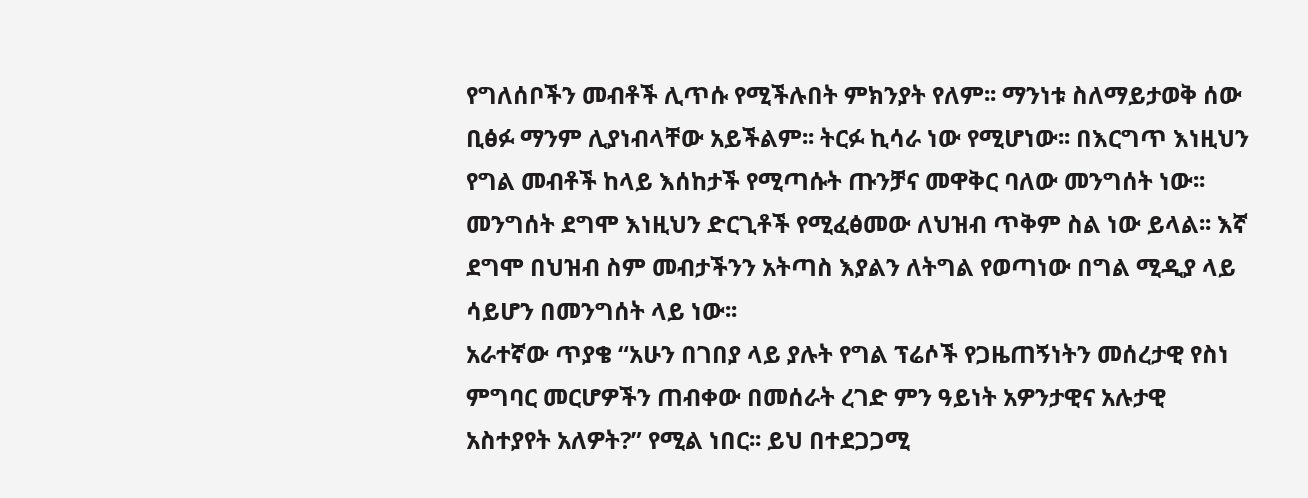የግለሰቦችን መብቶች ሊጥሱ የሚችሉበት ምክንያት የለም፡፡ ማንነቱ ስለማይታወቅ ሰው ቢፅፉ ማንም ሊያነብላቸው አይችልም፡፡ ትርፉ ኪሳራ ነው የሚሆነው፡፡ በእርግጥ እነዚህን የግል መብቶች ከላይ እሰከታች የሚጣሱት ጡንቻና መዋቅር ባለው መንግሰት ነው፡፡ መንግሰት ደግሞ እነዚህን ድርጊቶች የሚፈፅመው ለህዝብ ጥቅም ስል ነው ይላል፡፡ እኛ ደግሞ በህዝብ ስም መብታችንን አትጣስ እያልን ለትግል የወጣነው በግል ሚዲያ ላይ ሳይሆን በመንግሰት ላይ ነው፡፡
አራተኛው ጥያቄ “አሁን በገበያ ላይ ያሉት የግል ፕሬሶች የጋዜጠኝነትን መሰረታዊ የስነ ምግባር መርሆዎችን ጠብቀው በመሰራት ረገድ ምን ዓይነት አዎንታዊና አሉታዊ አስተያየት አለዎት?” የሚል ነበር፡፡ ይህ በተደጋጋሚ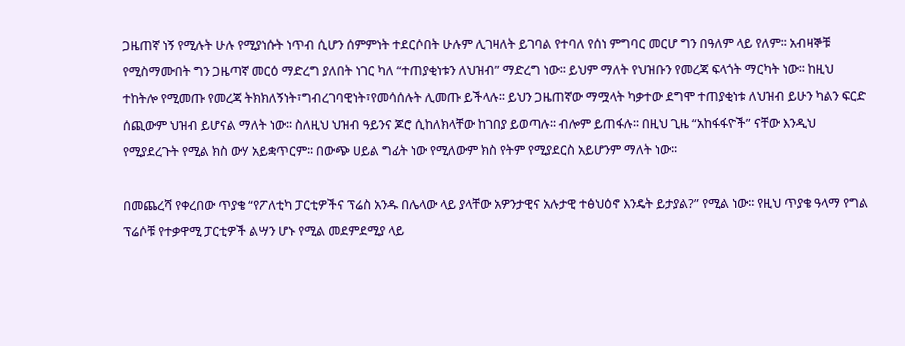ጋዜጠኛ ነኝ የሚሉት ሁሉ የሚያነሱት ነጥብ ሲሆን ሰምምነት ተደርሶበት ሁሉም ሊገዛለት ይገባል የተባለ የሰነ ምግባር መርሆ ግን በዓለም ላይ የለም፡፡ አብዛኞቹ የሚስማሙበት ግን ጋዜጣኛ መርዕ ማድረግ ያለበት ነገር ካለ “ተጠያቂነቱን ለህዝብ” ማድረግ ነው፡፡ ይህም ማለት የህዝቡን የመረጃ ፍላጎት ማርካት ነው፡፡ ከዚህ ተከትሎ የሚመጡ የመረጃ ትክክለኝነት፣ግብረገባዊነት፣የመሳሰሉት ሊመጡ ይችላሉ፡፡ ይህን ጋዜጠኛው ማሟላት ካቃተው ደግሞ ተጠያቂነቱ ለህዝብ ይሁን ካልን ፍርድ ሰጪውም ህዝብ ይሆናል ማለት ነው፡፡ ስለዚህ ህዝብ ዓይንና ጆሮ ሲከለክላቸው ከገበያ ይወጣሉ፡፡ ብሎም ይጠፋሉ፡፡ በዚህ ጊዜ “አከፋፋዮች” ናቸው እንዲህ የሚያደረጉት የሚል ክስ ውሃ አይቋጥርም፡፡ በውጭ ሀይል ግፊት ነው የሚለውም ክስ የትም የሚያደርስ አይሆንም ማለት ነው፡፡

በመጨረሻ የቀረበው ጥያቄ “የፖለቲካ ፓርቲዎችና ፕሬስ አንዱ በሌላው ላይ ያላቸው አዎንታዊና አሉታዊ ተፅህዕኖ እንዴት ይታያል?” የሚል ነው፡፡ የዚህ ጥያቄ ዓላማ የግል ፕሬሶቹ የተቃዋሚ ፓርቲዎች ልሣን ሆኑ የሚል መደምደሚያ ላይ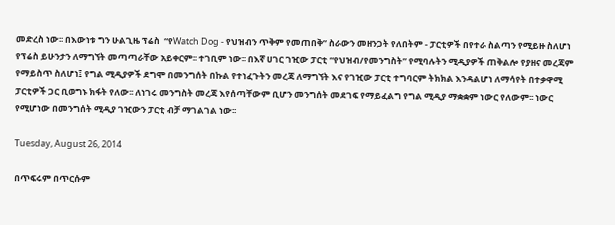መድረስ ነው፡፡ በእውነቱ ግን ሁልጊዜ ፕሬስ  “የWatch Dog - የህዝብን ጥቅም የመጠበቅ” ስራውን መዘንጋት የለበትም - ፓርቲዎች በየተራ ስልጣን የሚይዙ ስለሆነ የፕሬስ ይሁንታን ለማግኘት መጣጣራቸው አይቀርም፡፡ ተገቢም ነው፡፡ በእኛ ሀገር ገዢው ፓርቲ “የህዝብ/የመንግስት” የሚባሉትን ሚዲያዎች ጠቅልሎ የያዘና መረጃም የማይስጥ ስለሆነ፤ የግል ሚዲያዎች ደግሞ በመንግሰት በኩል የተነፈጉትን መረጃ ለማግኘት እና የገዢው ፓርቲ ተግባርም ትክክል እንዳልሆነ ለማሳየት በተቃዋሚ ፓርቲዎች ጋር ቢወግኑ ክፋት የለው፡፡ ለነገሩ መንግስት መረጃ እየሰጣቸውም ቢሆን መንግሰት መደገፍ የማይፈልግ የግል ሚዲያ ማቋቋም ነውር የለውም፡፡ ነውር የሚሆነው በመንግሰት ሚዲያ ገዢውን ፓርቲ ብቻ ማገልገል ነው፡፡

Tuesday, August 26, 2014

በጥፍሩም በጥርሱም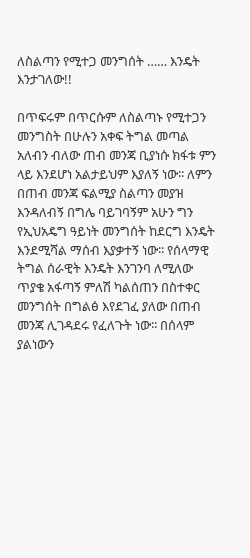ለስልጣን የሚተጋ መንግሰት …… እንዴት እንታገለው!!

በጥፍሩም በጥርሱም ለስልጣኑ የሚተጋን መንግስት በሁሉን አቀፍ ትግል መጣል አለብን ብለው ጠብ መንጃ ቢያነሱ ክፋቱ ምን ላይ እንደሆነ አልታይህም እያለኝ ነው፡፡ ለምን በጠብ መንጃ ፍልሚያ ስልጣን መያዝ እንዳለብኝ በግሌ ባይገባኝም አሁን ግን የኢህአዴግ ዓይነት መንግሰት ከደርግ እንዴት እንደሚሻል ማሰብ እያቃተኝ ነው፡፡ የሰላማዊ ትግል ሰራዊት እንዴት እንገንባ ለሚለው ጥያቄ አፋጣኝ ምለሽ ካልሰጠን በስተቀር መንግሰት በግልፅ እየደገፈ ያለው በጠብ መንጃ ሊገዳደሩ የፈለጉት ነው፡፡ በሰላም ያልነውን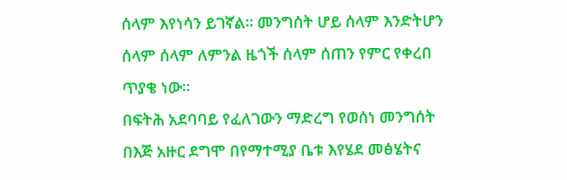ሰላም እየነሳን ይገኛል፡፡ መንግሰት ሆይ ሰላም እንድትሆን ሰላም ሰላም ለምንል ዜጎች ሰላም ሰጠን የምር የቀረበ ጥያቄ ነው፡፡
በፍትሕ አደባባይ የፈለገውን ማድረግ የወሰነ መንግሰት በእጅ አዙር ደግሞ በየማተሚያ ቤቱ እየሄደ መፅሄትና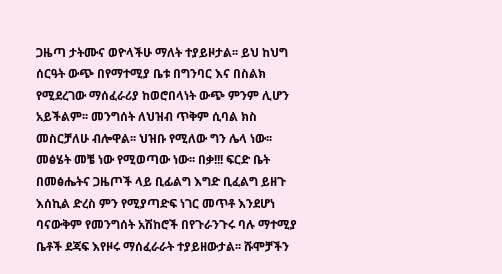ጋዜጣ ታትሙና ወዮላችሁ ማለት ተያይዞታል፡፡ ይህ ከህግ ሰርዓት ውጭ በየማተሚያ ቤቱ በግንባር እና በስልክ የሚደረገው ማሰፈራሪያ ከወሮበላነት ውጭ ምንም ሊሆን አይችልም፡፡ መንግሰት ለህዝብ ጥቅም ሲባል ክስ መስርቻለሁ ብሎዋል፡፡ ህዝቡ የሚለው ግን ሌላ ነው፡፡ መፅሄት መቼ ነው የሚወጣው ነው፡፡ በቃ!!! ፍርድ ቤት በመፅሔትና ጋዜጦች ላይ ቢፊልግ እግድ ቢፈልግ ይዘጉ እሰኪል ድረስ ምን የሚያጣድፍ ነገር መጥቶ እንደሆነ ባናውቅም የመንግሰት አሽከሮች በየጉራንጉሩ ባሉ ማተሚያ ቤቶች ደጃፍ እየዞሩ ማሰፈራራት ተያይዘውታል፡፡ ሹሞቻችን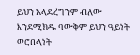ይህን አላደረግንም ብለው እንደሚክዱ ባውቅም ይህን ዓይነት ወሮበላነት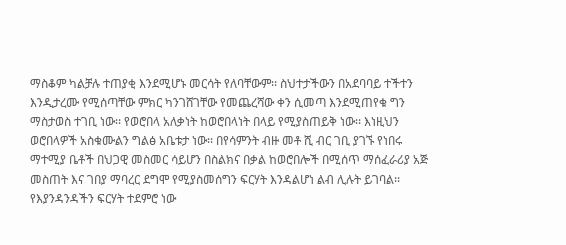ማስቆም ካልቻሉ ተጠያቂ እንደሚሆኑ መርሳት የለባቸውም፡፡ ስህተታችውን በአደባባይ ተችተን እንዲታረሙ የሚሰጣቸው ምክር ካንገሸገቸው የመጨረሻው ቀን ሲመጣ እንደሚጠየቁ ግን ማስታወስ ተገቢ ነው፡፡ የወሮበላ አለቃነት ከወሮበላነት በላይ የሚያስጠይቅ ነው፡፡ እነዚህን ወሮበላዎች አስቁሙልን ግልፅ አቤቱታ ነው፡፡ በየሳምንት ብዙ መቶ ሺ ብር ገቢ ያገኙ የነበሩ ማተሚያ ቤቶች በህጋዊ መስመር ሳይሆን በስልክና በቃል ከወሮበሎች በሚሰጥ ማሰፈራሪያ አጅ መስጠት እና ገበያ ማባረር ደግሞ የሚያስመሰግን ፍርሃት እንዳልሆነ ልብ ሊሉት ይገባል፡፡ የእያንዳንዳችን ፍርሃት ተደምሮ ነው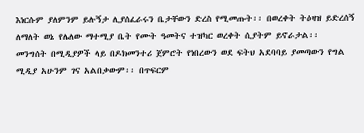እነርሱም ያለምንም ይሉኝታ ሊያሰፈራሩን ቤታቸውን ድረስ የሚመጡት፡፡ በወረቀት ትዕዛዝ ይድረሰኝ ለማለት ወኔ የሌለው ማተሚያ ቤት የሙት ዓመትና ተዝካር ወረቀት ሲያትም ይኖራታል፡፡
መንግሰት በሚዲያዎች ላይ በዶክመንተሪ ጀምሮት የነበረውን ወደ ፍትህ አደባባይ ያመጣውን የግል ሚዲያ አሁንም ገና አልበቃውም፡፡ በጥፍርም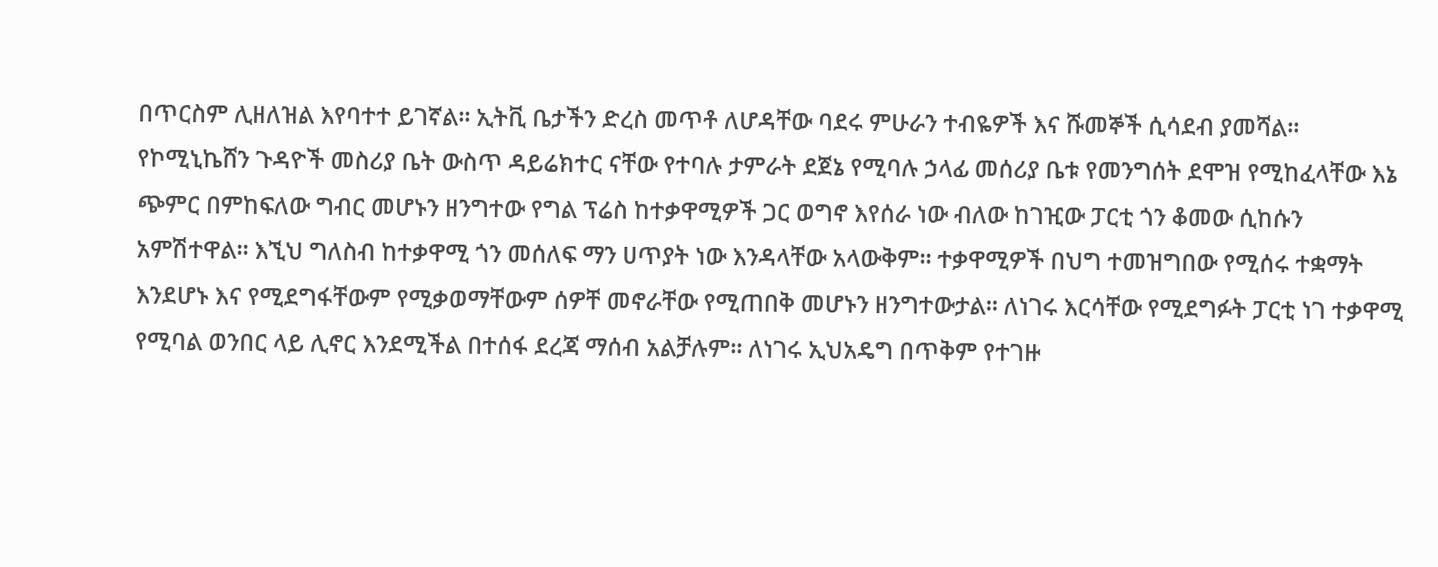በጥርስም ሊዘለዝል እየባተተ ይገኛል፡፡ ኢትቪ ቤታችን ድረስ መጥቶ ለሆዳቸው ባደሩ ምሁራን ተብዬዎች እና ሹመኞች ሲሳደብ ያመሻል፡፡ የኮሚኒኬሸን ጉዳዮች መስሪያ ቤት ውስጥ ዳይሬክተር ናቸው የተባሉ ታምራት ደጀኔ የሚባሉ ኃላፊ መሰሪያ ቤቱ የመንግሰት ደሞዝ የሚከፈላቸው እኔ ጭምር በምከፍለው ግብር መሆኑን ዘንግተው የግል ፕሬስ ከተቃዋሚዎች ጋር ወግኖ እየሰራ ነው ብለው ከገዢው ፓርቲ ጎን ቆመው ሲከሱን አምሽተዋል፡፡ እኚህ ግለስብ ከተቃዋሚ ጎን መሰለፍ ማን ሀጥያት ነው እንዳላቸው አላውቅም፡፡ ተቃዋሚዎች በህግ ተመዝግበው የሚሰሩ ተቋማት እንደሆኑ እና የሚደግፋቸውም የሚቃወማቸውም ሰዎቸ መኖራቸው የሚጠበቅ መሆኑን ዘንግተውታል፡፡ ለነገሩ እርሳቸው የሚደግፉት ፓርቲ ነገ ተቃዋሚ የሚባል ወንበር ላይ ሊኖር እንደሚችል በተሰፋ ደረጃ ማሰብ አልቻሉም፡፡ ለነገሩ ኢህአዴግ በጥቅም የተገዙ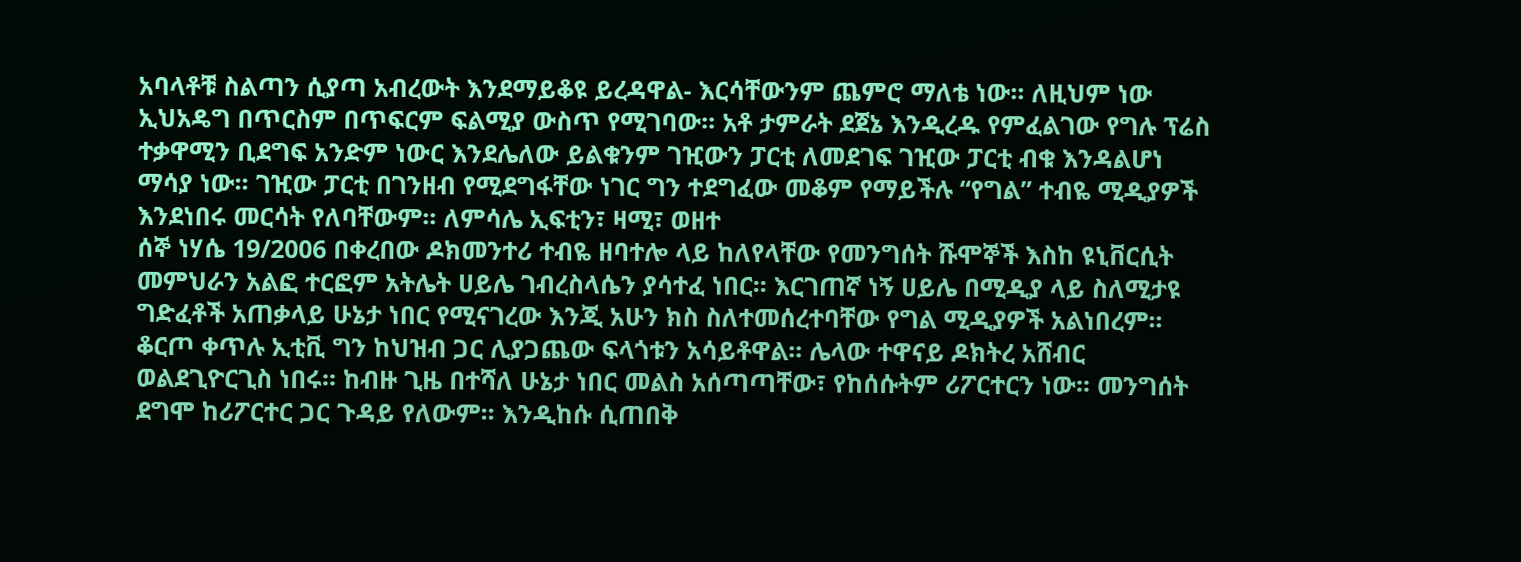አባላቶቹ ስልጣን ሲያጣ አብረውት እንደማይቆዩ ይረዳዋል- እርሳቸውንም ጨምሮ ማለቴ ነው፡፡ ለዚህም ነው ኢህአዴግ በጥርስም በጥፍርም ፍልሚያ ውስጥ የሚገባው፡፡ አቶ ታምራት ደጀኔ እንዲረዱ የምፈልገው የግሉ ፕሬስ ተቃዋሚን ቢደግፍ አንድም ነውር እንደሌለው ይልቁንም ገዢውን ፓርቲ ለመደገፍ ገዢው ፓርቲ ብቁ እንዳልሆነ ማሳያ ነው፡፡ ገዢው ፓርቲ በገንዘብ የሚደግፋቸው ነገር ግን ተደግፈው መቆም የማይችሉ “የግል” ተብዬ ሚዲያዎች እንደነበሩ መርሳት የለባቸውም፡፡ ለምሳሌ ኢፍቲን፣ ዛሚ፣ ወዘተ
ሰኞ ነሃሴ 19/2006 በቀረበው ዶክመንተሪ ተብዬ ዘባተሎ ላይ ከለየላቸው የመንግሰት ሹሞኞች እስከ ዩኒቨርሲት መምህራን አልፎ ተርፎም አትሌት ሀይሌ ገብረስላሴን ያሳተፈ ነበር፡፡ እርገጠኛ ነኝ ሀይሌ በሚዲያ ላይ ስለሚታዩ ግድፈቶች አጠቃላይ ሁኔታ ነበር የሚናገረው እንጂ አሁን ክስ ስለተመሰረተባቸው የግል ሚዲያዎች አልነበረም፡፡ ቆርጦ ቀጥሉ ኢቲቪ ግን ከህዝብ ጋር ሊያጋጨው ፍላጎቱን አሳይቶዋል፡፡ ሌላው ተዋናይ ዶክትረ አሸብር ወልደጊዮርጊስ ነበሩ፡፡ ከብዙ ጊዜ በተሻለ ሁኔታ ነበር መልስ አሰጣጣቸው፣ የከሰሱትም ሪፖርተርን ነው፡፡ መንግሰት ደግሞ ከሪፖርተር ጋር ጉዳይ የለውም፡፡ እንዲከሱ ሲጠበቅ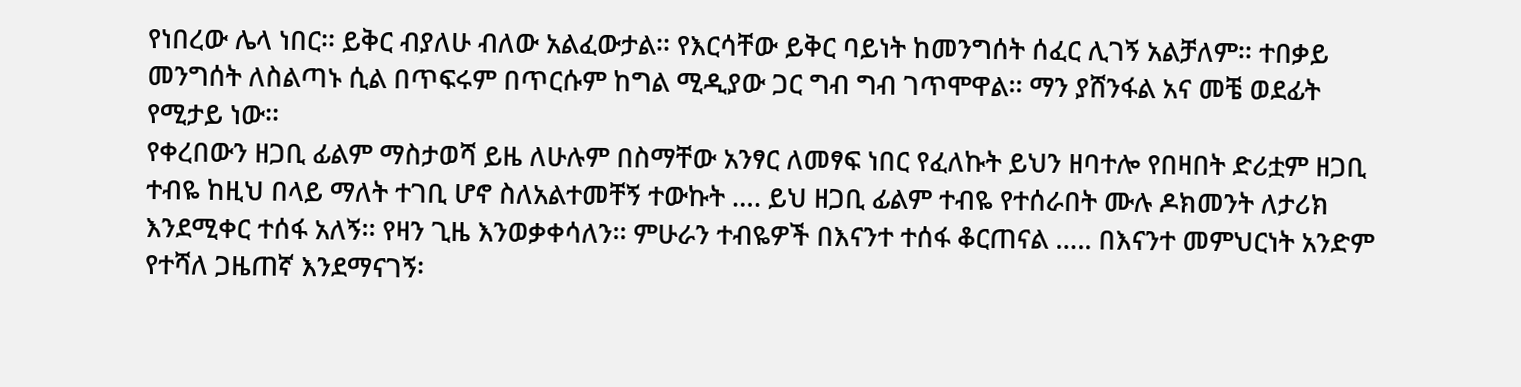የነበረው ሌላ ነበር፡፡ ይቅር ብያለሁ ብለው አልፈውታል፡፡ የእርሳቸው ይቅር ባይነት ከመንግሰት ሰፈር ሊገኝ አልቻለም፡፡ ተበቃይ መንግሰት ለስልጣኑ ሲል በጥፍሩም በጥርሱም ከግል ሚዲያው ጋር ግብ ግብ ገጥሞዋል፡፡ ማን ያሸንፋል አና መቼ ወደፊት የሚታይ ነው፡፡
የቀረበውን ዘጋቢ ፊልም ማስታወሻ ይዜ ለሁሉም በስማቸው አንፃር ለመፃፍ ነበር የፈለኩት ይህን ዘባተሎ የበዛበት ድሪቷም ዘጋቢ ተብዬ ከዚህ በላይ ማለት ተገቢ ሆኖ ስለአልተመቸኝ ተውኩት …. ይህ ዘጋቢ ፊልም ተብዬ የተሰራበት ሙሉ ዶክመንት ለታሪክ እንደሚቀር ተሰፋ አለኝ፡፡ የዛን ጊዜ እንወቃቀሳለን፡፡ ምሁራን ተብዬዎች በእናንተ ተሰፋ ቆርጠናል ….. በእናንተ መምህርነት አንድም የተሻለ ጋዜጠኛ እንደማናገኝ፡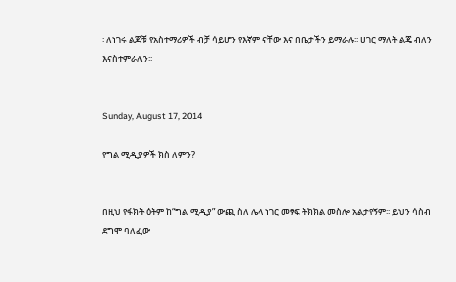፡ ለነገሩ ልጆቹ የአስተማሪዎች ብቻ ሳይሆን የእኛም ናቸው እና በቤታችን ይማራሉ፡፡ ሀገር ማለት ልጄ ብለን እናስተምራለን፡፡


Sunday, August 17, 2014

የግል ሚዲያዎች ክስ ለምን?


በዚህ የፋክት ዕትም ከ“ግል ሚዲያ” ውጪ ስለ ሌላ ነገር መፃፍ ትክክል መስሎ አልታየኝም፡፡ ይህን ሳስብ ደግሞ ባለፈው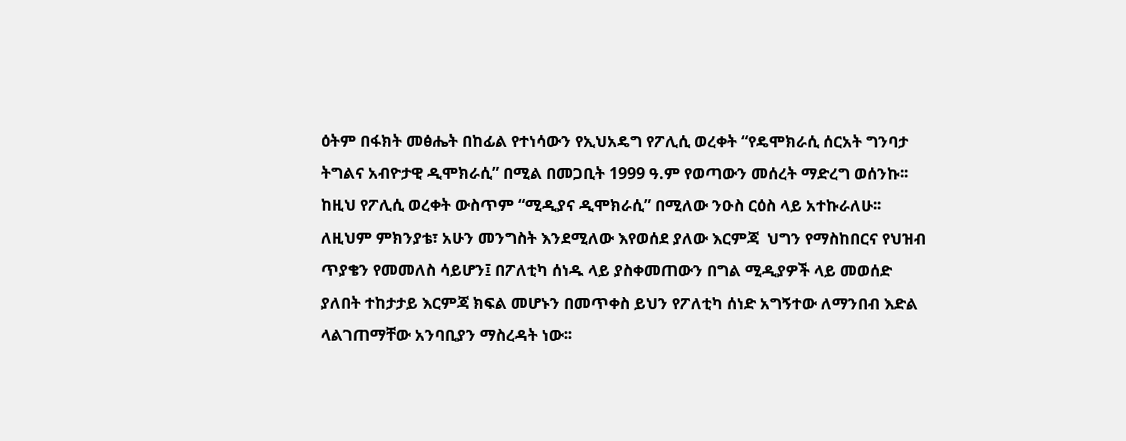ዕትም በፋክት መፅሔት በከፊል የተነሳውን የኢህአዴግ የፖሊሲ ወረቀት “የዴሞክራሲ ሰርአት ግንባታ ትግልና አብዮታዊ ዲሞክራሲ” በሚል በመጋቢት 1999 ዓ.ም የወጣውን መሰረት ማድረግ ወሰንኩ፡፡ ከዚህ የፖሊሲ ወረቀት ውስጥም “ሚዲያና ዲሞክራሲ” በሚለው ንዑስ ርዕስ ላይ አተኩራለሁ፡፡ ለዚህም ምክንያቴ፣ አሁን መንግስት እንደሚለው እየወሰደ ያለው እርምጃ  ህግን የማስከበርና የህዝብ ጥያቄን የመመለስ ሳይሆን፤ በፖለቲካ ሰነዱ ላይ ያስቀመጠውን በግል ሚዲያዎች ላይ መወሰድ ያለበት ተከታታይ እርምጃ ክፍል መሆኑን በመጥቀስ ይህን የፖለቲካ ሰነድ አግኝተው ለማንበብ እድል ላልገጠማቸው አንባቢያን ማስረዳት ነው፡፡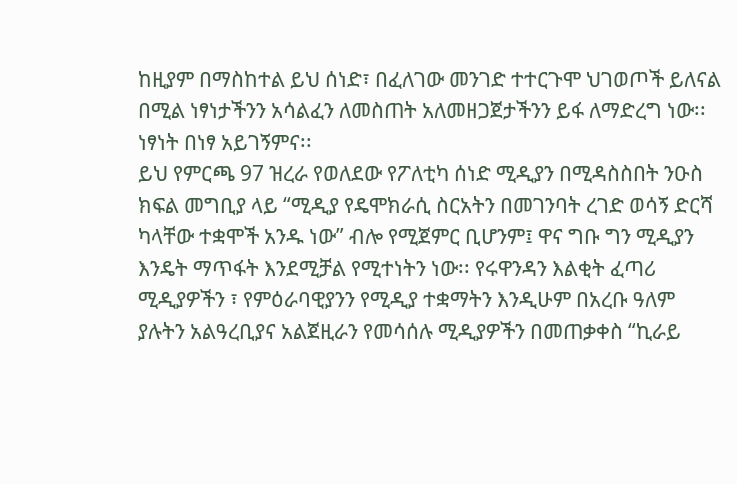ከዚያም በማስከተል ይህ ሰነድ፣ በፈለገው መንገድ ተተርጉሞ ህገወጦች ይለናል በሚል ነፃነታችንን አሳልፈን ለመስጠት አለመዘጋጀታችንን ይፋ ለማድረግ ነው፡፡ ነፃነት በነፃ አይገኝምና፡፡
ይህ የምርጫ 97 ዝረራ የወለደው የፖለቲካ ሰነድ ሚዲያን በሚዳስስበት ንዑስ ክፍል መግቢያ ላይ “ሚዲያ የዴሞክራሲ ስርአትን በመገንባት ረገድ ወሳኝ ድርሻ ካላቸው ተቋሞች አንዱ ነው” ብሎ የሚጀምር ቢሆንም፤ ዋና ግቡ ግን ሚዲያን እንዴት ማጥፋት እንደሚቻል የሚተነትን ነው፡፡ የሩዋንዳን እልቂት ፈጣሪ ሚዲያዎችን ፣ የምዕራባዊያንን የሚዲያ ተቋማትን እንዲሁም በአረቡ ዓለም ያሉትን አልዓረቢያና አልጀዚራን የመሳሰሉ ሚዲያዎችን በመጠቃቀስ “ኪራይ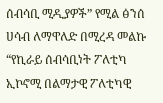ሰብሳቢ ሚዲያዎች” የሚል ፅንሰ ሀሳብ ለማዋለድ በሚረዳ መልኩ “የኪራይ ሰብሳቢነት ፖለቲካ ኢኮኖሚ በልማታዊ ፖለቲካዊ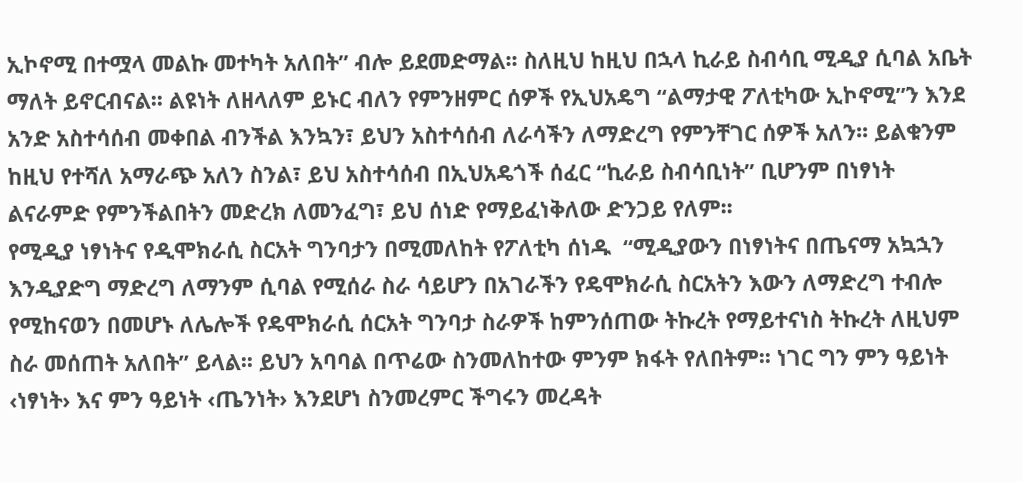ኢኮኖሚ በተሟላ መልኩ መተካት አለበት” ብሎ ይደመድማል፡፡ ስለዚህ ከዚህ በኋላ ኪራይ ስብሳቢ ሚዲያ ሲባል አቤት ማለት ይኖርብናል፡፡ ልዩነት ለዘላለም ይኑር ብለን የምንዘምር ሰዎች የኢህአዴግ “ልማታዊ ፖለቲካው ኢኮኖሚ”ን እንደ አንድ አስተሳሰብ መቀበል ብንችል እንኳን፣ ይህን አስተሳሰብ ለራሳችን ለማድረግ የምንቸገር ሰዎች አለን፡፡ ይልቁንም ከዚህ የተሻለ አማራጭ አለን ስንል፣ ይህ አስተሳሰብ በኢህአዴጎች ሰፈር “ኪራይ ስብሳቢነት” ቢሆንም በነፃነት ልናራምድ የምንችልበትን መድረክ ለመንፈግ፣ ይህ ሰነድ የማይፈነቅለው ድንጋይ የለም፡፡
የሚዲያ ነፃነትና የዲሞክራሲ ስርአት ግንባታን በሚመለከት የፖለቲካ ሰነዱ  “ሚዲያውን በነፃነትና በጤናማ አኳኋን እንዲያድግ ማድረግ ለማንም ሲባል የሚሰራ ስራ ሳይሆን በአገራችን የዴሞክራሲ ስርአትን እውን ለማድረግ ተብሎ የሚከናወን በመሆኑ ለሌሎች የዴሞክራሲ ሰርአት ግንባታ ስራዎች ከምንሰጠው ትኩረት የማይተናነስ ትኩረት ለዚህም ስራ መሰጠት አለበት” ይላል፡፡ ይህን አባባል በጥሬው ስንመለከተው ምንም ክፋት የለበትም፡፡ ነገር ግን ምን ዓይነት ‹ነፃነት› እና ምን ዓይነት ‹ጤንነት› እንደሆነ ስንመረምር ችግሩን መረዳት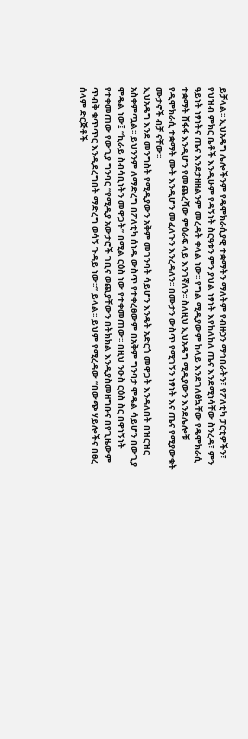ይቻላል፡፡ ኢህአዴግ ሌሎችንም የዴሞክራሲያዊ ተቋማትን ማለትም የብዙኃን ማኅበራትን፣ የፖለቲካ ፓርቲዎችን፣ የህዝብ ምክር ቤቶች እንዲሁም የዳኝነት ስርዓቱን ምን ያህል ነፃነት እየከለከለ ጤና እንደሚነሳቸው ስንረዳ፣ ምን ዓይነት ነፃነትና ጤና እንደታዘዘልንም መረዳት ቀላል ነው፡፡ የግል ሚዲያውም ከላይ እንደገለፅኳቸው የዴሞክራሲ ተቋማት ሸፋፋ እንዲሆን የመጨረሻው ምዕራፍ ላይ እንገኛለን፡፡ ስለዚህ ኢህአዴግ ሚዲያውን እንደሌሎቹ የዲሞክራሲ ተቋማት ሙት እንዲሆን መፈለጉን እንረዳለን፡፡ በሙታን ውስጥ የሚገኝን ነፃነት እና ጤና የሚያውቁት ሙታኖች ብቻ ናቸው፡፡
ኢህአዴግ እንደ መንግስት የሚዲያውን አቅም መገንባት ሳይሆን እንዴት አድርጎ መዋጋት እንዳለበት በዝርዝር አስቀምጧል፡፡ ይህንንም ለማድረግ በፖለቲካ ሰነዱ ውስጥ የተቀረፀውም በአቅም ግንባታ ሞዴል ሳይሆን በውጊያ ሞዴል ነው፤ “ኪራይ ስብሳቢነትን መዋጋት” በሚል ርዕስ ነው የተቀመጠው፡፡ በዚህ ንዑስ ርዕስ ስር በዋነኝነት የተቀመጠው የውጊያ ግንባር “የሚዲያ አውታሮች ገቢና ወጪያቸውን በትክክል እንዲያስመዘግቡና በየጊዜውም ጥብቅ ቁጥጥር እንዲደረግበት ማድረግ ወሳኝ ጉዳይ ነው፡፡” ይላል፡፡ ይህም የሚረዳው “በውጭ ሃይሎችና በፀረ ሰላም ድርጅቶች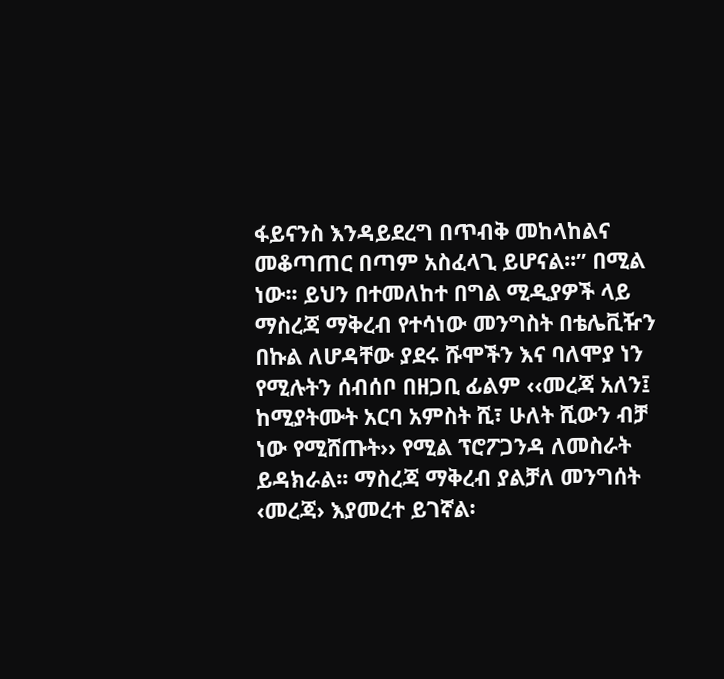ፋይናንስ እንዳይደረግ በጥብቅ መከላከልና መቆጣጠር በጣም አስፈላጊ ይሆናል፡፡” በሚል ነው፡፡ ይህን በተመለከተ በግል ሚዲያዎች ላይ ማስረጃ ማቅረብ የተሳነው መንግስት በቴሌቪዥን በኩል ለሆዳቸው ያደሩ ሹሞችን እና ባለሞያ ነን የሚሉትን ሰብሰቦ በዘጋቢ ፊልም ‹‹መረጃ አለን፤ ከሚያትሙት አርባ አምስት ሺ፣ ሁለት ሺውን ብቻ ነው የሚሸጡት›› የሚል ፕሮፖጋንዳ ለመስራት ይዳክራል፡፡ ማስረጃ ማቅረብ ያልቻለ መንግሰት ‹መረጃ› እያመረተ ይገኛል፡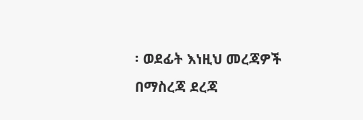፡ ወደፊት እነዚህ መረጃዎች በማስረጃ ደረጃ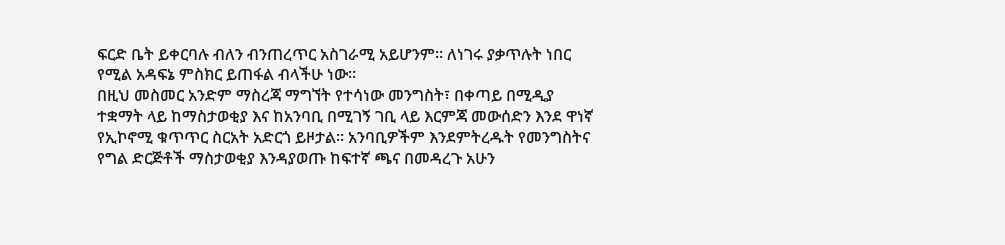ፍርድ ቤት ይቀርባሉ ብለን ብንጠረጥር አስገራሚ አይሆንም፡፡ ለነገሩ ያቃጥሉት ነበር የሚል አዳፍኔ ምስክር ይጠፋል ብላችሁ ነው፡፡
በዚህ መስመር አንድም ማስረጃ ማግኘት የተሳነው መንግስት፣ በቀጣይ በሚዲያ ተቋማት ላይ ከማስታወቂያ እና ከአንባቢ በሚገኝ ገቢ ላይ እርምጃ መውሰድን እንደ ዋነኛ የኢኮኖሚ ቁጥጥር ስርአት አድርጎ ይዞታል፡፡ አንባቢዎችም እንደምትረዱት የመንግስትና የግል ድርጅቶች ማስታወቂያ እንዳያወጡ ከፍተኛ ጫና በመዳረጉ አሁን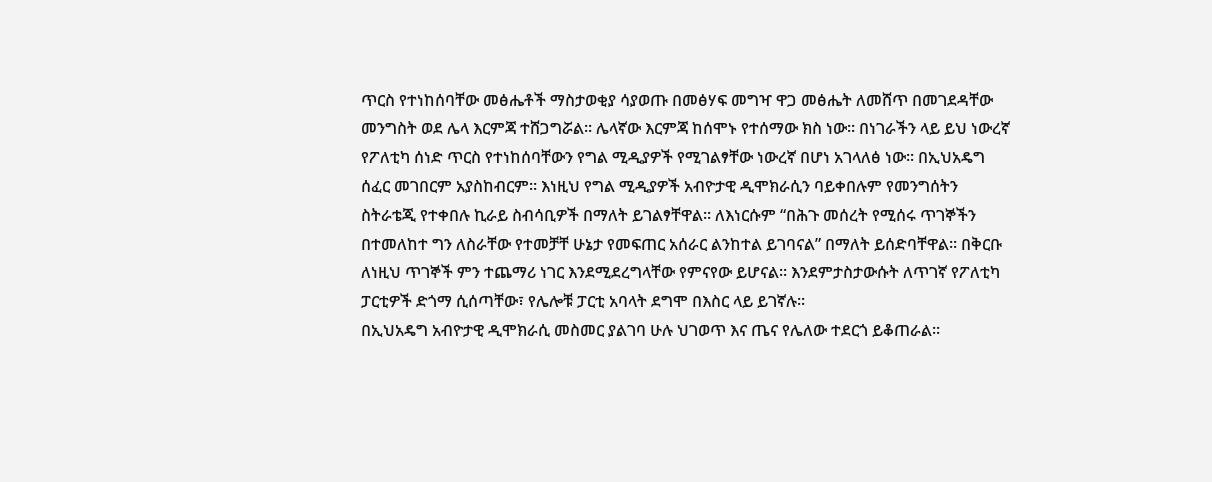ጥርስ የተነከሰባቸው መፅሔቶች ማስታወቂያ ሳያወጡ በመፅሃፍ መግዣ ዋጋ መፅሔት ለመሸጥ በመገደዳቸው መንግስት ወደ ሌላ እርምጃ ተሸጋግሯል፡፡ ሌላኛው እርምጃ ከሰሞኑ የተሰማው ክስ ነው፡፡ በነገራችን ላይ ይህ ነውረኛ የፖለቲካ ሰነድ ጥርስ የተነከሰባቸውን የግል ሚዲያዎች የሚገልፃቸው ነውረኛ በሆነ አገላለፅ ነው፡፡ በኢህአዴግ ሰፈር መገበርም አያስከብርም፡፡ እነዚህ የግል ሚዲያዎች አብዮታዊ ዲሞክራሲን ባይቀበሉም የመንግሰትን ስትራቴጂ የተቀበሉ ኪራይ ስብሳቢዎች በማለት ይገልፃቸዋል፡፡ ለእነርሱም “በሕጉ መሰረት የሚሰሩ ጥገኞችን በተመለከተ ግን ለስራቸው የተመቻቸ ሁኔታ የመፍጠር አሰራር ልንከተል ይገባናል” በማለት ይሰድባቸዋል፡፡ በቅርቡ ለነዚህ ጥገኞች ምን ተጨማሪ ነገር እንደሚደረግላቸው የምናየው ይሆናል፡፡ እንደምታስታውሱት ለጥገኛ የፖለቲካ ፓርቲዎች ድጎማ ሲሰጣቸው፣ የሌሎቹ ፓርቲ አባላት ደግሞ በእስር ላይ ይገኛሉ፡፡
በኢህአዴግ አብዮታዊ ዲሞክራሲ መስመር ያልገባ ሁሉ ህገወጥ እና ጤና የሌለው ተደርጎ ይቆጠራል፡፡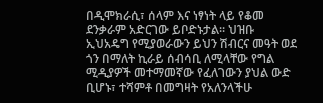በዲሞክራሲ፣ ሰላም እና ነፃነት ላይ የቆመ ደንቃራም አድርገው ይቦድኑታል፡፡ ህዝቡ ኢህአዴግ የሚያወራውን ይህን ሽብርና መዓት ወደ ጎን በማለት ኪራይ ሰብሳቢ ለሚላቸው የግል ሚዲያዎች መተማመኛው የፈለገውን ያህል ውድ ቢሆኑ፣ ተሻምቶ በመግዛት የአለንላችሁ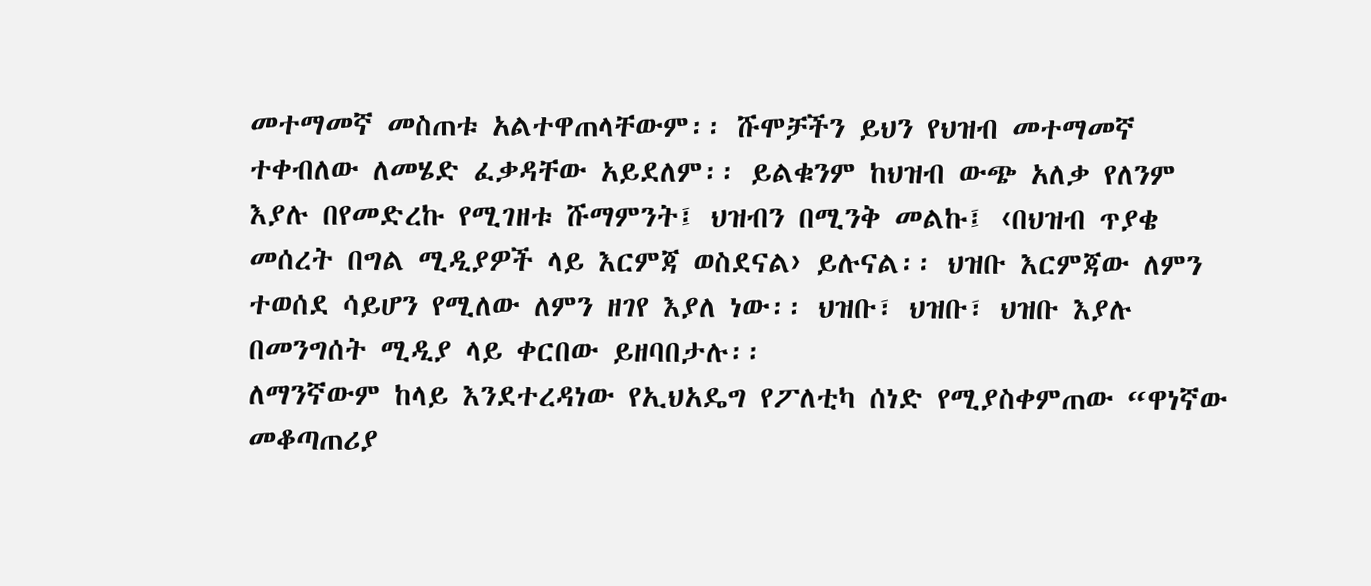መተማመኛ መስጠቱ አልተዋጠላቸውም፡፡ ሹሞቻችን ይህን የህዝብ መተማመኛ ተቀብለው ለመሄድ ፈቃዳቸው አይደለም፡፡ ይልቁንም ከህዝብ ውጭ አለቃ የለንም እያሉ በየመድረኩ የሚገዘቱ ሹማምንት፤ ህዝብን በሚንቅ መልኩ፤ ‹በህዝብ ጥያቄ መሰረት በግል ሚዲያዎች ላይ እርምጃ ወስደናል› ይሉናል፡፡ ህዝቡ እርምጃው ለምን ተወሰደ ሳይሆን የሚለው ለምን ዘገየ እያለ ነው፡፡ ህዝቡ፣ ህዝቡ፣ ህዝቡ እያሉ በመንግሰት ሚዲያ ላይ ቀርበው ይዘባበታሉ፡፡
ለማንኛውም ከላይ እንደተረዳነው የኢህአዴግ የፖለቲካ ሰነድ የሚያስቀምጠው “ዋነኛው መቆጣጠሪያ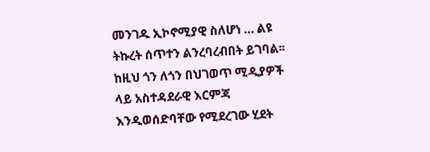መንገዱ ኢኮኖሚያዊ ስለሆነ … ልዩ ትኩረት ሰጥተን ልንረባረብበት ይገባል፡፡ ከዚህ ጎን ለጎን በህገወጥ ሚዲያዎች ላይ አስተዳደራዊ እርምጃ እንዲወሰድባቸው የሚደረገው ሂደት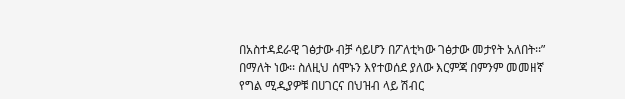በአስተዳደራዊ ገፅታው ብቻ ሳይሆን በፖለቲካው ገፅታው መታየት አለበት፡፡” በማለት ነው፡፡ ስለዚህ ሰሞኑን እየተወሰደ ያለው እርምጃ በምንም መመዘኛ የግል ሚዲያዎቹ በሀገርና በህዝብ ላይ ሽብር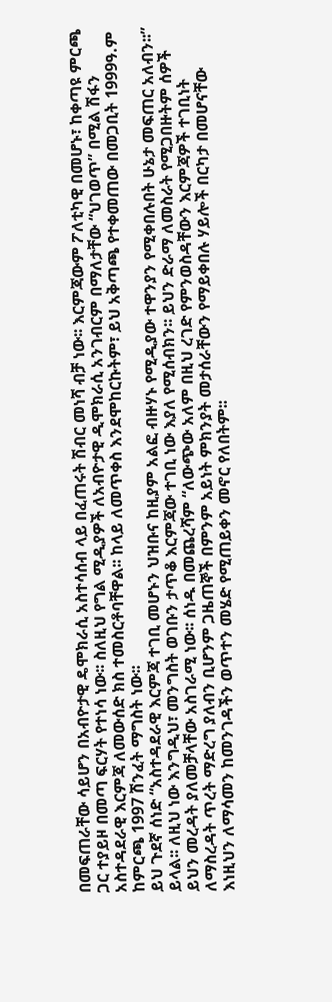በመፍጠራቸው ሳይሆን በአብዮታዊ ዴሞክራሲ አስተሳሰብ ላይ በፈጠሩት ሽብር መነሻ ብቻ ነው፡፡ እርምጃውም ፖለቲካዊ በመሆኑ፣ ከቀጣዩ ምርጫ ጋር ተያይዞ በመጣ ፍርሃት የተነሳ ነው፡፡ ስለዚህ የግል ሚዲያዎች ለአብዮታዊ ዲሞክራሲ አንገብርም በማለታቸው “ህገወጥ” በሚል ሽፋን አስተዳደራዊ እርምጃ ለመውሰድ ክስ ተመስርቶባቸዋል፡፡ ከላይ ለመጥቀስ እንደሞከርኩትም፣ ይህ አቅጣጫ የተቀመጠው በመጋቢት 1999ዓ.ም ከምርጫ 1997 ሽንፈት ማግስት ነው፡፡
ይህ ጉደኛ ሰነድ “አስተዳደራዊ እርምጃ ተገቢ መሆኑን ህዝቡና ከዚያም አልፎ ብዙሃኑ የሚዲያው ተዋንያን የሚቀበሉበት ሁኔታ መፍጠር አለብን፡፡” ይላል፡፡ ለዚህ ነው እንግዲህ፣ መንግስት ወገቡን ታጥቆ እርምጃው ተገቢ ነው እያለ የሚሰብክን፡፡ ይህን ድራማ ለመስራት የሚጋበዙትም ሰዎች ይህን መረዳት ያለመቻላቸው አስገራሚ ነው፡፡ ሰነዱ በመጨረሻም “ለውጭው አለም በዚህ ረገድ የምንወስዳቸውን እርምጃዎች ተገቢነት ለማስረዳት ጥረት ማድረግ ያለብን ቢሆንም ጋዜጠኞች በምንም አይነት ምክንያት መታሰራቸውን የማይቀበሉ ሃይሎች በርካታ በመሆናቸው እነዚህን ለማሳመን ከመንገዳችን ወጥተን መሄድ የሚጠይቀን መኖር የለበትም፡፡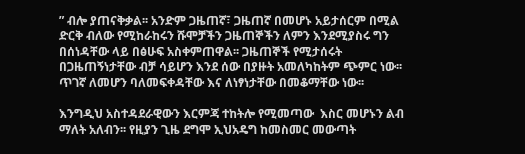” ብሎ ያጠናቅቃል፡፡ አንድም ጋዜጠኛ፣ ጋዜጠኛ በመሆኑ አይታሰርም በሚል ድርቅ ብለው የሚከራከሩን ሹሞቻችን ጋዜጠኞችን ለምን እንደሚያስሩ ግን በሰነዳቸው ላይ በፅሁፍ አስቀምጠዋል፡፡ ጋዜጠኞች የሚታሰሩት በጋዜጠኝነታቸው ብቻ ሳይሆን እንደ ሰው በያዙት አመለካከትም ጭምር ነው፡፡ ጥገኛ ለመሆን ባለመፍቀዳቸው እና ለነፃነታቸው በመቆማቸው ነው፡፡

እንግዲህ አስተዳደራዊውን እርምጃ ተከትሎ የሚመጣው  እስር መሆኑን ልብ ማለት አለብን፡፡ የዚያን ጊዜ ደግሞ ኢህአዴግ ከመስመር መውጣት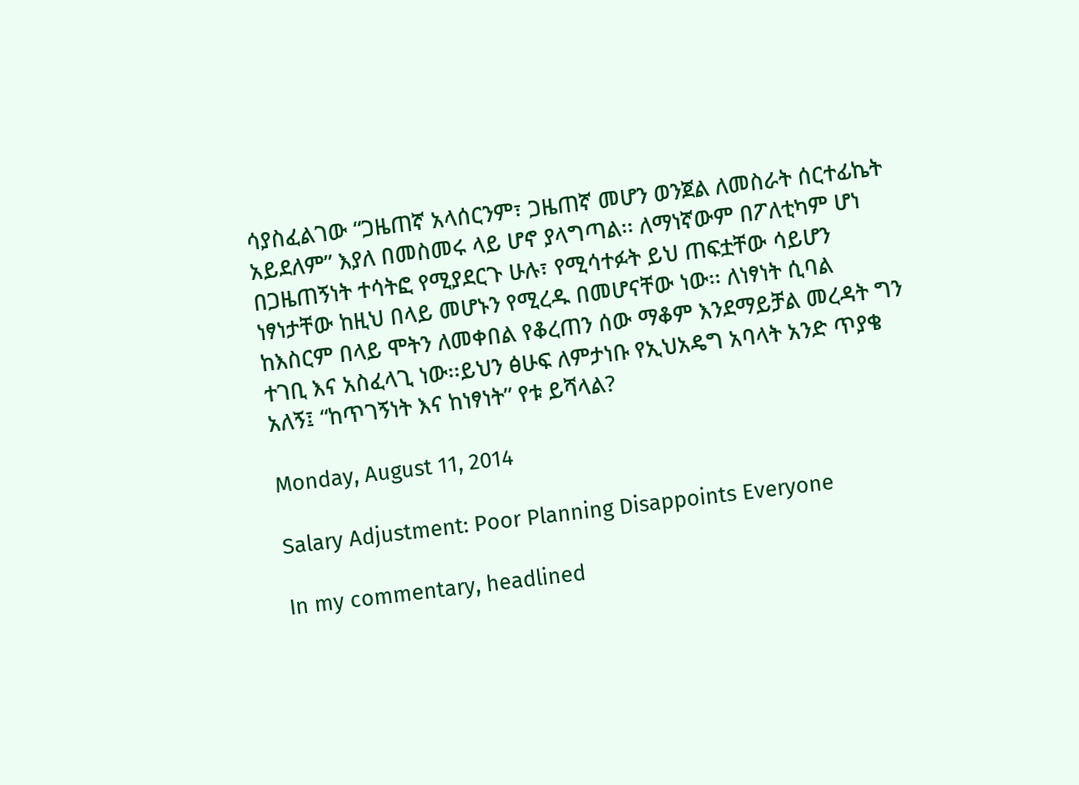ሳያስፈልገው “ጋዜጠኛ አላሰርንም፣ ጋዜጠኛ መሆን ወንጀል ለመስራት ሰርተፊኬት አይደለም” እያለ በመስመሩ ላይ ሆኖ ያላግጣል፡፡ ለማነኛውም በፖለቲካም ሆነ በጋዜጠኝነት ተሳትፎ የሚያደርጉ ሁሉ፣ የሚሳተፉት ይህ ጠፍቷቸው ሳይሆን ነፃነታቸው ከዚህ በላይ መሆኑን የሚረዱ በመሆናቸው ነው፡፡ ለነፃነት ሲባል ከእስርም በላይ ሞትን ለመቀበል የቆረጠን ሰው ማቆም እንደማይቻል መረዳት ግን ተገቢ እና አስፈላጊ ነው፡፡ይህን ፅሁፍ ለምታነቡ የኢህአዴግ አባላት አንድ ጥያቄ አለኝ፤ “ከጥገኝነት እና ከነፃነት” የቱ ይሻላል?

Monday, August 11, 2014

Salary Adjustment: Poor Planning Disappoints Everyone

In my commentary, headlined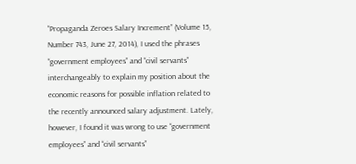“Propaganda Zeroes Salary Increment” (Volume 15, Number 743, June 27, 2014), I used the phrases “government employees” and “civil servants” interchangeably to explain my position about the economic reasons for possible inflation related to the recently announced salary adjustment. Lately, however, I found it was wrong to use “government employees” and “civil servants”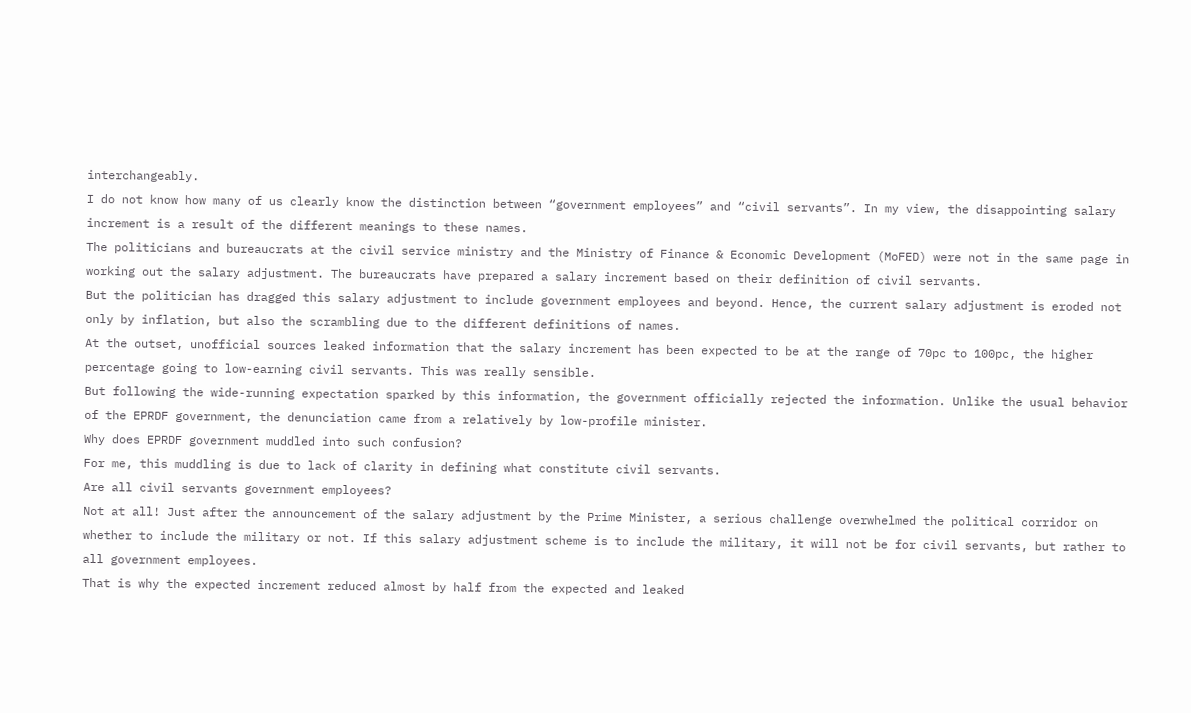interchangeably.
I do not know how many of us clearly know the distinction between “government employees” and “civil servants”. In my view, the disappointing salary increment is a result of the different meanings to these names.
The politicians and bureaucrats at the civil service ministry and the Ministry of Finance & Economic Development (MoFED) were not in the same page in working out the salary adjustment. The bureaucrats have prepared a salary increment based on their definition of civil servants.
But the politician has dragged this salary adjustment to include government employees and beyond. Hence, the current salary adjustment is eroded not only by inflation, but also the scrambling due to the different definitions of names.
At the outset, unofficial sources leaked information that the salary increment has been expected to be at the range of 70pc to 100pc, the higher percentage going to low-earning civil servants. This was really sensible.
But following the wide-running expectation sparked by this information, the government officially rejected the information. Unlike the usual behavior of the EPRDF government, the denunciation came from a relatively by low-profile minister.
Why does EPRDF government muddled into such confusion?
For me, this muddling is due to lack of clarity in defining what constitute civil servants.
Are all civil servants government employees?
Not at all! Just after the announcement of the salary adjustment by the Prime Minister, a serious challenge overwhelmed the political corridor on whether to include the military or not. If this salary adjustment scheme is to include the military, it will not be for civil servants, but rather to all government employees.
That is why the expected increment reduced almost by half from the expected and leaked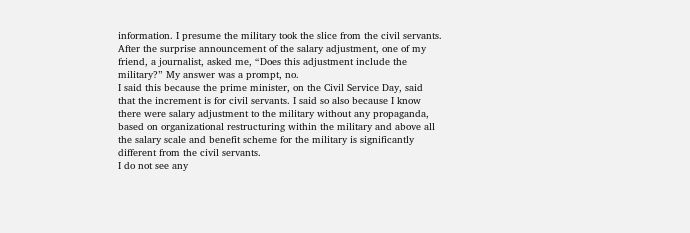information. I presume the military took the slice from the civil servants.
After the surprise announcement of the salary adjustment, one of my friend, a journalist, asked me, “Does this adjustment include the military?” My answer was a prompt, no.
I said this because the prime minister, on the Civil Service Day, said that the increment is for civil servants. I said so also because I know there were salary adjustment to the military without any propaganda, based on organizational restructuring within the military and above all the salary scale and benefit scheme for the military is significantly different from the civil servants.
I do not see any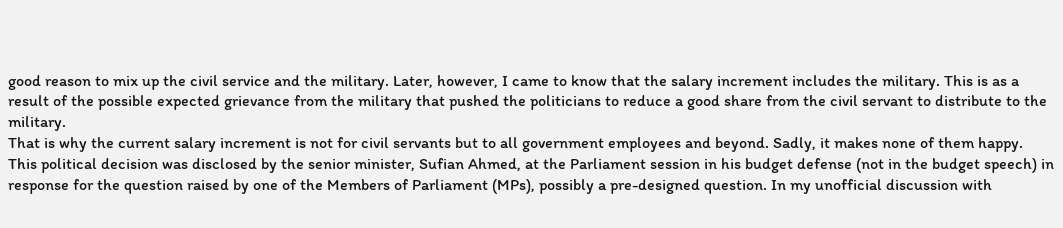good reason to mix up the civil service and the military. Later, however, I came to know that the salary increment includes the military. This is as a result of the possible expected grievance from the military that pushed the politicians to reduce a good share from the civil servant to distribute to the military.
That is why the current salary increment is not for civil servants but to all government employees and beyond. Sadly, it makes none of them happy.
This political decision was disclosed by the senior minister, Sufian Ahmed, at the Parliament session in his budget defense (not in the budget speech) in response for the question raised by one of the Members of Parliament (MPs), possibly a pre-designed question. In my unofficial discussion with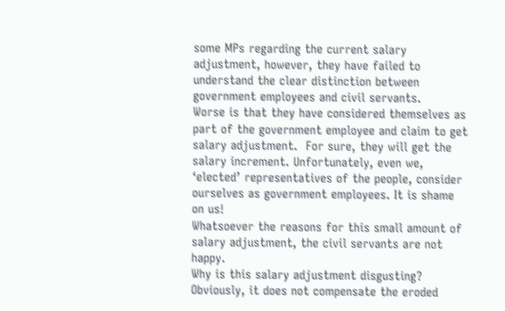some MPs regarding the current salary adjustment, however, they have failed to understand the clear distinction between government employees and civil servants.
Worse is that they have considered themselves as part of the government employee and claim to get salary adjustment.  For sure, they will get the salary increment. Unfortunately, even we, ‘elected’ representatives of the people, consider ourselves as government employees. It is shame on us!
Whatsoever the reasons for this small amount of salary adjustment, the civil servants are not happy.
Why is this salary adjustment disgusting?
Obviously, it does not compensate the eroded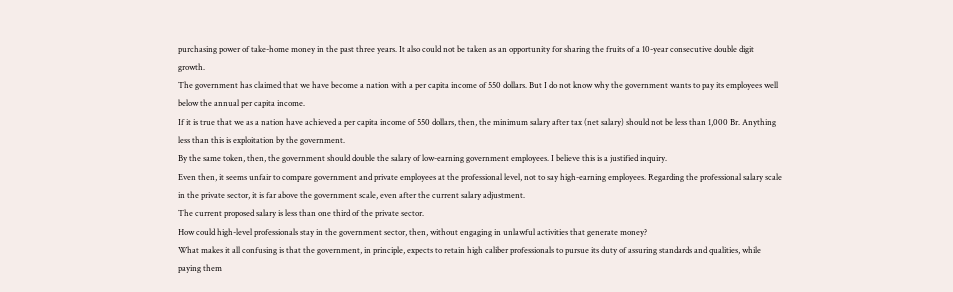purchasing power of take-home money in the past three years. It also could not be taken as an opportunity for sharing the fruits of a 10-year consecutive double digit growth.
The government has claimed that we have become a nation with a per capita income of 550 dollars. But I do not know why the government wants to pay its employees well below the annual per capita income.
If it is true that we as a nation have achieved a per capita income of 550 dollars, then, the minimum salary after tax (net salary) should not be less than 1,000 Br. Anything less than this is exploitation by the government.
By the same token, then, the government should double the salary of low-earning government employees. I believe this is a justified inquiry.
Even then, it seems unfair to compare government and private employees at the professional level, not to say high-earning employees. Regarding the professional salary scale in the private sector, it is far above the government scale, even after the current salary adjustment.
The current proposed salary is less than one third of the private sector.
How could high-level professionals stay in the government sector, then, without engaging in unlawful activities that generate money?
What makes it all confusing is that the government, in principle, expects to retain high caliber professionals to pursue its duty of assuring standards and qualities, while paying them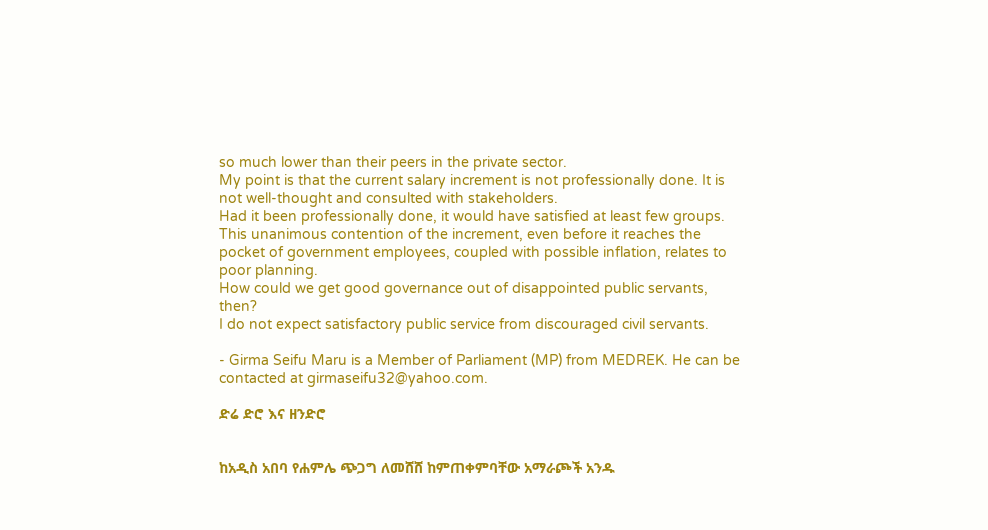so much lower than their peers in the private sector.
My point is that the current salary increment is not professionally done. It is not well-thought and consulted with stakeholders.
Had it been professionally done, it would have satisfied at least few groups. This unanimous contention of the increment, even before it reaches the pocket of government employees, coupled with possible inflation, relates to poor planning.
How could we get good governance out of disappointed public servants, then?
I do not expect satisfactory public service from discouraged civil servants.

- Girma Seifu Maru is a Member of Parliament (MP) from MEDREK. He can be contacted at girmaseifu32@yahoo.com.

ድሬ ድሮ እና ዘንድሮ


ከአዲስ አበባ የሐምሌ ጭጋግ ለመሸሸ ከምጠቀምባቸው አማራጮች አንዱ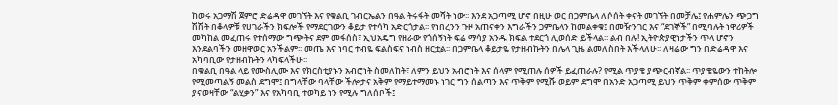ከወሩ አጋማሽ ጀምሮ ድሬዳዋ መገኘት እና የቁልቢ ገብርኤልን በዓል ትሩፋት መሻት ነው፡፡ እንደ አጋጣሚ ሆኖ በዚሁ ወር በጋምቤላ ለሶሰት ቀናት መገኘት በመቻሌ፤ የሐምሌን ጭጋግ ሽሽት በቆላዎቹ የሀገራችን ክፍሎች የማደርገውን ቆይታ የተሳካ አድርጎታል፡፡ የነበረንን ጉዞ አጠናቀን እግራችን ጋምቤላን ከመልቀቁ፤ በመዥንገር እና “ደገኞች” በሚባሉት ነዋሪዎች መካከል መፈጠሩ የተሰማው ግጭትና ደም መፋሰስ፣ ኢህአዴግ የዘራው የጎሰኝነት ፍሬ ማሳያ አንዱ ክፍል ተደርጎ ሊወሰድ ይችላል፡፡ ልብ በሉ! ኢትዮጵያዊነታችን ጥላ ሆኖን እንደልባችን መዘዋወር አንችልም፡፡ መጤ እና ነባር ተብዬ ፍልስፍና ነብስ ዘርቷል፡፡ በጋምቤላ ቆይታዬ የታዘብኩትን በሌላ ጊዜ ልመለስበት እችላለሁ፡፡ ለዛሬው ግን በድሬዳዋ እና አካባቢው የታዘብኩትን ላካፍላችሁ፡፡
በቁልቢ በዓል ላይ የሙስሊሙ እና የክርስቲያኑን አብሮነት ስመለከት፣ ለምን ይህን አብሮነት እና ሰላም የሚጠሉ ሰዎች ይፈጠራሉ? የሚል ጥያቄ ያጭርብኛል፡፡ ጥያቄዬውን ተከትሎ የሚመጣልኝ መልስ ደግሞ፤ በግላቸው ባላቸው ችሎታና አቅም የማይተማመኑ ነገር ግን ሰልጣን እና ጥቅም የሚሹ ወይም ደግሞ በአንድ አጋጣሚ ይህን ጥቅም ቀምሰው ጥቅም ያናወዛቸው “ልሂቃን” እና የአካባቢ ተወካይ ነን የሚሉ ግለሰቦች፤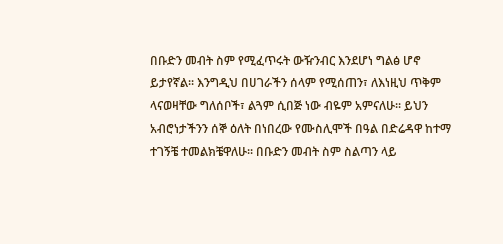በቡድን መብት ስም የሚፈጥሩት ውዥንብር እንደሆነ ግልፅ ሆኖ ይታየኛል፡፡ እንግዲህ በሀገራችን ሰላም የሚሰጠን፣ ለእነዚህ ጥቅም ላናወዛቸው ግለሰቦች፣ ልጓም ሲበጅ ነው ብዬም አምናለሁ፡፡ ይህን አብሮነታችንን ሰኞ ዕለት በነበረው የሙስሊሞች በዓል በድሬዳዋ ከተማ ተገኝቼ ተመልክቼዋለሁ፡፡ በቡድን መብት ስም ስልጣን ላይ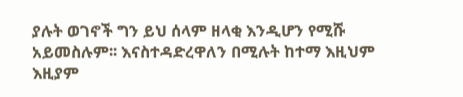ያሉት ወገኖች ግን ይህ ሰላም ዘላቂ እንዲሆን የሚሹ አይመስሉም፡፡ እናስተዳድረዋለን በሚሉት ከተማ እዚህም እዚያም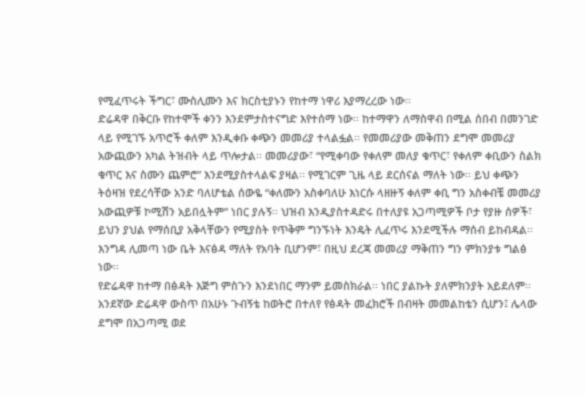የሚፈጥሩት ችግር፣ ሙስሊሙን እና ክርስቲያኑን የከተማ ነዋሪ እያማረረው ነው፡፡
ድሬዳዋ በቅርቡ የከተሞች ቀንን እንደምታስተናግድ እየተሰማ ነው፡፡ ከተማዋን ለማስዋብ በሚል ሰበብ በመንገድ ላይ የሚገኙ አጥሮች ቀለም እንዲቀቡ ቀጭን መመሪያ ተላልፏል፡፡ የመመሪያው መቅጠን ደግሞ መመሪያ አውጪውን አካል ትዝብት ላይ ጥሎታል፡፡ መመሪያው፣ “የሚቀባው የቀለም መለያ ቁጥር፣ የቀለም ቀቢውን ስልክ ቁጥር እና ስሙን ጨምሮ” እንደሚያስተላልፍ ያዛል፡፡ የሚገርም ጊዜ ላይ ደርሰናል ማለት ነው፡፡ ይህ ቀጭን ትዕዛዝ የደረሳቸው አንድ ባለሆቴል ሰውዬ “ቀለሙን አስቀባለሁ እነርሱ ላዘዙኝ ቀለም ቀቢ ግን አስቀብቼ መመሪያ አውጪዎቹ ኮሚሽን አይበሏትም” ነበር ያሉኝ፡፡ ህዝብ እንዲያስተዳድሩ በተለያዩ አጋጣሚዎች ቦታ የያዙ ሰዎች፣ ይህን ያህል የማሰቢያ አቅላቸውን የሚያስት የጥቅም ግንኙነት እንዴት ሊፈጥሩ እንደሚችሉ ማሰብ ይከብዳል፡፡ እንግዳ ሊመጣ ነው ቤት እናፅዳ ማለት የአባት ቢሆንም፣ በዚህ ደረጃ መመሪያ ማቅጠን ግን ምክንያቱ ግልፅ ነው፡፡
የድሬዳዋ ከተማ በፅዳት እጅግ ምስጉን እንደነበር ማንም ይመስክራል፡፡ ነበር ያልኩት ያለምክንያት አይደለም፡፡ አንደኛው ድሬዳዋ ውስጥ በአሁኑ ጉብኝቴ ከወትሮ በተለየ የፅዳት መፈክሮች በብዛት መመልከቴን ሲሆን፤ ሌላው ደግሞ በአጋጣሚ ወደ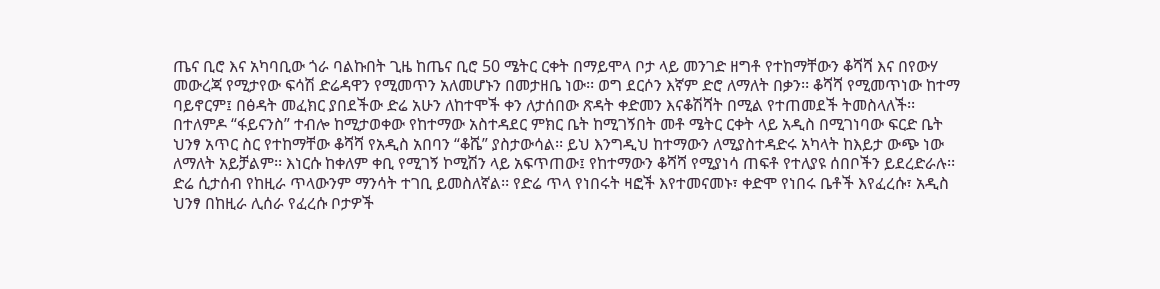ጤና ቢሮ እና አካባቢው ጎራ ባልኩበት ጊዜ ከጤና ቢሮ 50 ሜትር ርቀት በማይሞላ ቦታ ላይ መንገድ ዘግቶ የተከማቸውን ቆሻሻ እና በየውሃ መውረጃ የሚታየው ፍሳሽ ድሬዳዋን የሚመጥን አለመሆኑን በመታዘቤ ነው፡፡ ወግ ደርሶን እኛም ድሮ ለማለት በቃን፡፡ ቆሻሻ የሚመጥነው ከተማ ባይኖርም፤ በፅዳት መፈክር ያበደችው ድሬ አሁን ለከተሞች ቀን ለታሰበው ጽዳት ቀድመን እናቆሽሻት በሚል የተጠመደች ትመስላለች፡፡ በተለምዶ “ፋይናንስ” ተብሎ ከሚታወቀው የከተማው አስተዳደር ምክር ቤት ከሚገኝበት መቶ ሜትር ርቀት ላይ አዲስ በሚገነባው ፍርድ ቤት ህንፃ አጥር ስር የተከማቸው ቆሻሻ የአዲስ አበባን “ቆሼ” ያስታውሳል፡፡ ይህ እንግዲህ ከተማውን ለሚያስተዳድሩ አካላት ከእይታ ውጭ ነው ለማለት አይቻልም፡፡ እነርሱ ከቀለም ቀቢ የሚገኝ ኮሚሽን ላይ አፍጥጠው፤ የከተማውን ቆሻሻ የሚያነሳ ጠፍቶ የተለያዩ ሰበቦችን ይደረድራሉ፡፡
ድሬ ሲታሰብ የከዚራ ጥላውንም ማንሳት ተገቢ ይመስለኛል፡፡ የድሬ ጥላ የነበሩት ዛፎች እየተመናመኑ፣ ቀድሞ የነበሩ ቤቶች እየፈረሱ፣ አዲስ ህንፃ በከዚራ ሊሰራ የፈረሱ ቦታዎች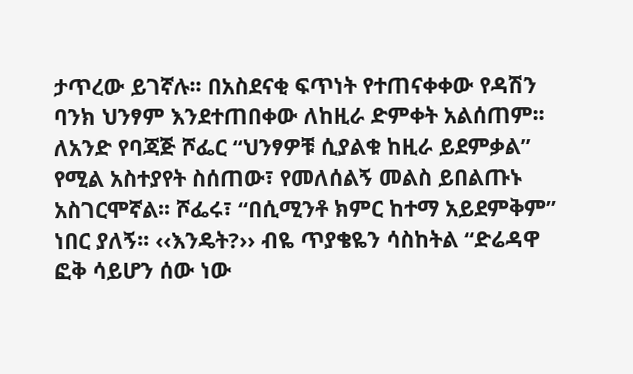ታጥረው ይገኛሉ፡፡ በአስደናቂ ፍጥነት የተጠናቀቀው የዳሽን ባንክ ህንፃም እንደተጠበቀው ለከዚራ ድምቀት አልሰጠም፡፡ ለአንድ የባጃጅ ሾፌር “ህንፃዎቹ ሲያልቁ ከዚራ ይደምቃል” የሚል አስተያየት ስሰጠው፣ የመለሰልኝ መልስ ይበልጡኑ አስገርሞኛል፡፡ ሾፌሩ፣ “በሲሚንቶ ክምር ከተማ አይደምቅም” ነበር ያለኝ፡፡ ‹‹እንዴት?›› ብዬ ጥያቄዬን ሳስከትል “ድሬዳዋ ፎቅ ሳይሆን ሰው ነው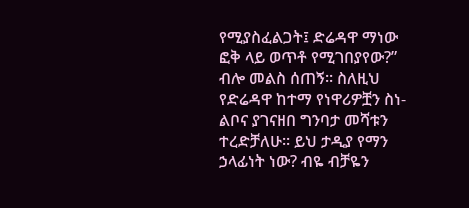የሚያስፈልጋት፤ ድሬዳዋ ማነው ፎቅ ላይ ወጥቶ የሚገበያየው?” ብሎ መልስ ሰጠኝ፡፡ ስለዚህ የድሬዳዋ ከተማ የነዋሪዎቿን ስነ-ልቦና ያገናዘበ ግንባታ መሻቱን ተረድቻለሁ፡፡ ይህ ታዲያ የማን ኃላፊነት ነው? ብዬ ብቻዬን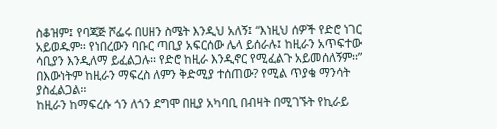ስቆዝም፤ የባጃጅ ሾፌሩ በሀዘን ስሜት እንዲህ አለኝ፤ “እነዚህ ሰዎች የድሮ ነገር አይወዱም፡፡ የነበረውን ባቡር ጣቢያ አፍርሰው ሌላ ይሰራሉ፤ ከዚራን አጥፍተው ሳቢያን እንዲለማ ይፈልጋሉ፡፡ የድሮ ከዚራ እንዲኖር የሚፈልጉ አይመሰለኝም፡፡” በእውነትም ከዚራን ማፍረስ ለምን ቅድሚያ ተሰጠው? የሚል ጥያቄ ማንሳት ያስፈልጋል፡፡
ከዚራን ከማፍረሱ ጎን ለጎን ደግሞ በዚያ አካባቢ በብዛት በሚገኙት የኪራይ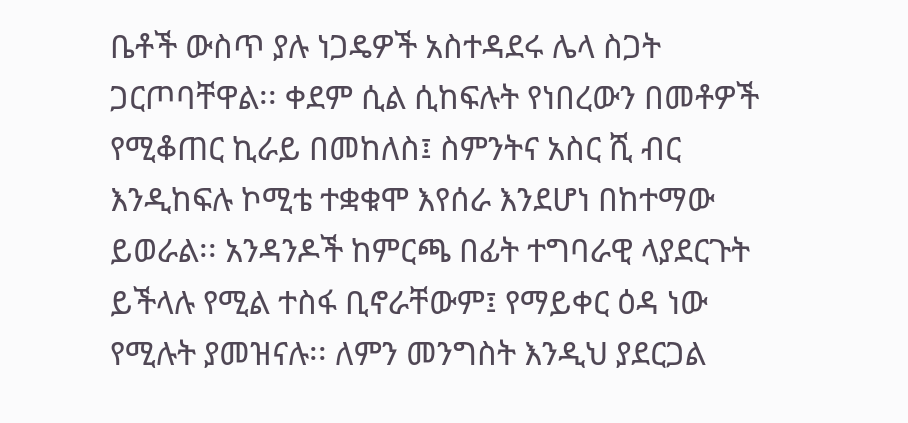ቤቶች ውስጥ ያሉ ነጋዴዎች አስተዳደሩ ሌላ ስጋት ጋርጦባቸዋል፡፡ ቀደም ሲል ሲከፍሉት የነበረውን በመቶዎች የሚቆጠር ኪራይ በመከለስ፤ ስምንትና አስር ሺ ብር እንዲከፍሉ ኮሚቴ ተቋቁሞ እየሰራ እንደሆነ በከተማው ይወራል፡፡ አንዳንዶች ከምርጫ በፊት ተግባራዊ ላያደርጉት ይችላሉ የሚል ተስፋ ቢኖራቸውም፤ የማይቀር ዕዳ ነው የሚሉት ያመዝናሉ፡፡ ለምን መንግስት እንዲህ ያደርጋል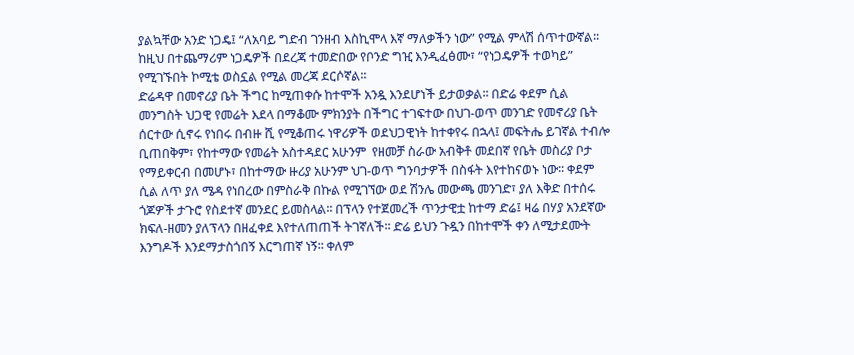ያልኳቸው አንድ ነጋዴ፤ “ለአባይ ግድብ ገንዘብ እስኪሞላ እኛ ማለቃችን ነው” የሚል ምላሽ ሰጥተውኛል፡፡ ከዚህ በተጨማሪም ነጋዴዎች በደረጃ ተመድበው የቦንድ ግዢ እንዲፈፅሙ፣ “የነጋዴዎች ተወካይ” የሚገኙበት ኮሚቴ ወስኗል የሚል መረጃ ደርሶኛል፡፡
ድሬዳዋ በመኖሪያ ቤት ችግር ከሚጠቀሱ ከተሞች አንዷ እንደሆነች ይታወቃል፡፡ በድሬ ቀደም ሲል መንግስት ህጋዊ የመሬት እደላ በማቆሙ ምክንያት በችግር ተገፍተው በህገ-ወጥ መንገድ የመኖሪያ ቤት ሰርተው ሲኖሩ የነበሩ በብዙ ሺ የሚቆጠሩ ነዋሪዎች ወደህጋዊነት ከተቀየሩ በኋላ፤ መፍትሔ ይገኛል ተብሎ ቢጠበቅም፣ የከተማው የመሬት አስተዳደር አሁንም  የዘመቻ ስራው አብቅቶ መደበኛ የቤት መስሪያ ቦታ የማይቀርብ በመሆኑ፣ በከተማው ዙሪያ አሁንም ህገ-ወጥ ግንባታዎች በስፋት እየተከናወኑ ነው፡፡ ቀደም ሲል ለጥ ያለ ሜዳ የነበረው በምስራቅ በኩል የሚገኘው ወደ ሽንሌ መውጫ መንገድ፣ ያለ እቅድ በተሰሩ ጎጆዎች ታጉሮ የስደተኛ መንደር ይመስላል፡፡ በፕላን የተጀመረች ጥንታዊቷ ከተማ ድሬ፤ ዛሬ በሃያ አንደኛው ክፍለ-ዘመን ያለፕላን በዘፈቀደ እየተለጠጠች ትገኛለች፡፡ ድሬ ይህን ጉዷን በከተሞች ቀን ለሚታደሙት እንግዶች እንደማታስጎበኝ እርግጠኛ ነኝ፡፡ ቀለም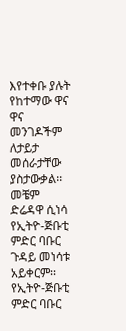እየተቀቡ ያሉት የከተማው ዋና ዋና መንገዶችም ለታይታ መሰራታቸው ያስታውቃል፡፡
መቼም ድሬዳዋ ሲነሳ የኢትዮ-ጅቡቲ ምድር ባቡር ጉዳይ መነሳቱ አይቀርም፡፡ የኢትዮ-ጅቡቲ ምድር ባቡር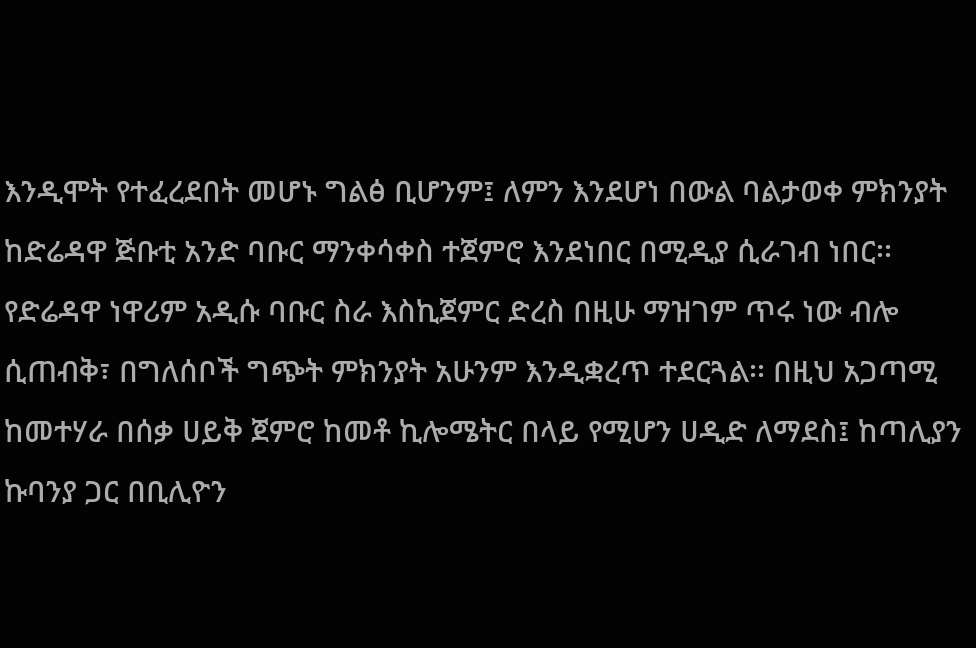እንዲሞት የተፈረደበት መሆኑ ግልፅ ቢሆንም፤ ለምን እንደሆነ በውል ባልታወቀ ምክንያት ከድሬዳዋ ጅቡቲ አንድ ባቡር ማንቀሳቀስ ተጀምሮ እንደነበር በሚዲያ ሲራገብ ነበር፡፡ የድሬዳዋ ነዋሪም አዲሱ ባቡር ስራ እስኪጀምር ድረስ በዚሁ ማዝገም ጥሩ ነው ብሎ ሲጠብቅ፣ በግለሰቦች ግጭት ምክንያት አሁንም እንዲቋረጥ ተደርጓል፡፡ በዚህ አጋጣሚ ከመተሃራ በሰቃ ሀይቅ ጀምሮ ከመቶ ኪሎሜትር በላይ የሚሆን ሀዲድ ለማደስ፤ ከጣሊያን ኩባንያ ጋር በቢሊዮን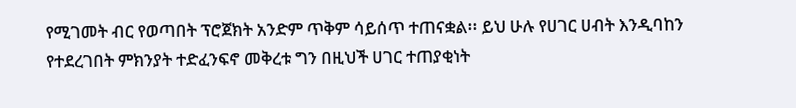የሚገመት ብር የወጣበት ፕሮጀክት አንድም ጥቅም ሳይሰጥ ተጠናቋል፡፡ ይህ ሁሉ የሀገር ሀብት እንዲባከን የተደረገበት ምክንያት ተድፈንፍኖ መቅረቱ ግን በዚህች ሀገር ተጠያቂነት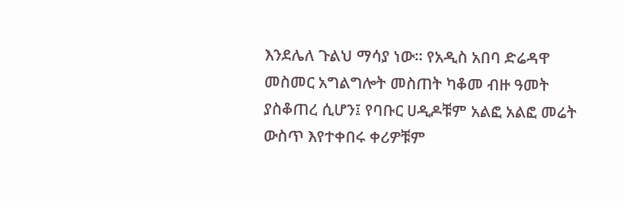እንደሌለ ጉልህ ማሳያ ነው፡፡ የአዲስ አበባ ድሬዳዋ መስመር አግልግሎት መስጠት ካቆመ ብዙ ዓመት ያስቆጠረ ሲሆን፤ የባቡር ሀዲዶቹም አልፎ አልፎ መሬት ውስጥ እየተቀበሩ ቀሪዎቹም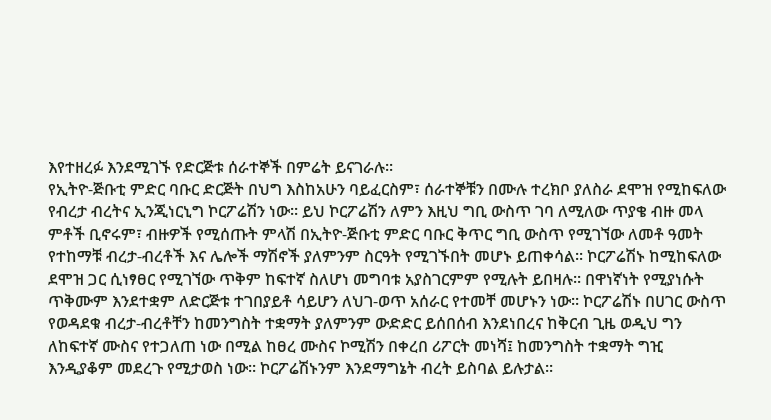እየተዘረፉ እንደሚገኙ የድርጅቱ ሰራተኞች በምሬት ይናገራሉ፡፡
የኢትዮ-ጅቡቲ ምድር ባቡር ድርጅት በህግ እስከአሁን ባይፈርስም፣ ሰራተኞቹን በሙሉ ተረክቦ ያለስራ ደሞዝ የሚከፍለው የብረታ ብረትና ኢንጂነርኒግ ኮርፖሬሽን ነው፡፡ ይህ ኮርፖሬሽን ለምን እዚህ ግቢ ውስጥ ገባ ለሚለው ጥያቄ ብዙ መላ ምቶች ቢኖሩም፣ ብዙዎች የሚሰጡት ምላሽ በኢትዮ-ጅቡቲ ምድር ባቡር ቅጥር ግቢ ውስጥ የሚገኘው ለመቶ ዓመት የተከማቹ ብረታ-ብረቶች እና ሌሎች ማሽኖች ያለምንም ስርዓት የሚገኙበት መሆኑ ይጠቀሳል፡፡ ኮርፖሬሽኑ ከሚከፍለው ደሞዝ ጋር ሲነፃፀር የሚገኘው ጥቅም ከፍተኛ ስለሆነ መግባቱ አያስገርምም የሚሉት ይበዛሉ፡፡ በዋነኛነት የሚያነሱት ጥቅሙም እንደተቋም ለድርጅቱ ተገበያይቶ ሳይሆን ለህገ-ወጥ አሰራር የተመቸ መሆኑን ነው፡፡ ኮርፖሬሽኑ በሀገር ውስጥ የወዳደቁ ብረታ-ብረቶቸን ከመንግስት ተቋማት ያለምንም ውድድር ይሰበሰብ እንደነበረና ከቅርብ ጊዜ ወዲህ ግን ለከፍተኛ ሙስና የተጋለጠ ነው በሚል ከፀረ ሙስና ኮሚሽን በቀረበ ሪፖርት መነሻ፤ ከመንግስት ተቋማት ግዢ እንዲያቆም መደረጉ የሚታወስ ነው፡፡ ኮርፖሬሽኑንም እንደማግኔት ብረት ይስባል ይሉታል፡፡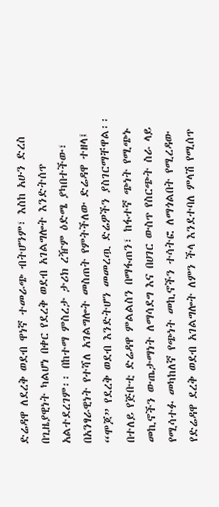ድሬዳዋ ለደረቅ ወደብ ዋነኛ ተመራጭ ብትሆንም፣ እስከ አሁን ድረስ በጊዜያዊነት ካልሆነ በቀር የደረቅ ወደብ አገልግሎት እንድትሰጥ አልተደረገም፡፡ በከተማ ምስረታ ታሪክ ረዥም ዕድሜ ያካበተችው፣ በአንፃራዊነት የተሻለ አገልግሎት መስጠት የምትችለው ድሬዳዋ ተዘላ፤ “ሞጆ” የደረቅ ወደብ እንድትሆን መመረጧ ድሬዎችን ያስገርማቸዋል፡፡ በተለይ የጅቡቲ ድሬዳዋ ምልልስን በማፋጠን፣ ከፋተኛ ጭነት የሚጭኑ መኪኖችን ውጤታማነት ለማሳደግ እና በሀገር ውስጥ የስርጭት ስራ ላይ የሚሳተፉ መካከለኛ የጭነት መኪኖችን ተሳትፎ ለማጎልበት የሚረዳው የድሬዳዋ ደረቅ ወደብ አገልግሎት ለምን ችላ እንደተባለ ምላሽ የሚሰጥ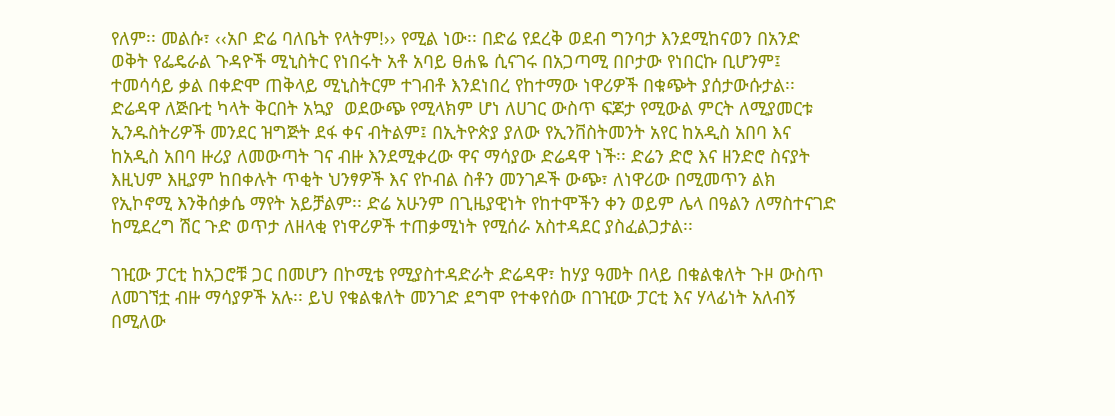የለም፡፡ መልሱ፣ ‹‹አቦ ድሬ ባለቤት የላትም!›› የሚል ነው፡፡ በድሬ የደረቅ ወደብ ግንባታ እንደሚከናወን በአንድ ወቅት የፌዴራል ጉዳዮች ሚኒስትር የነበሩት አቶ አባይ ፀሐዬ ሲናገሩ በአጋጣሚ በቦታው የነበርኩ ቢሆንም፤ ተመሳሳይ ቃል በቀድሞ ጠቅላይ ሚኒስትርም ተገብቶ እንደነበረ የከተማው ነዋሪዎች በቁጭት ያሰታውሱታል፡፡
ድሬዳዋ ለጅቡቲ ካላት ቅርበት አኳያ  ወደውጭ የሚላክም ሆነ ለሀገር ውስጥ ፍጆታ የሚውል ምርት ለሚያመርቱ ኢንዱስትሪዎች መንደር ዝግጅት ደፋ ቀና ብትልም፤ በኢትዮጵያ ያለው የኢንቨስትመንት አየር ከአዲስ አበባ እና ከአዲስ አበባ ዙሪያ ለመውጣት ገና ብዙ እንደሚቀረው ዋና ማሳያው ድሬዳዋ ነች፡፡ ድሬን ድሮ እና ዘንድሮ ስናያት እዚህም እዚያም ከበቀሉት ጥቂት ህንፃዎች እና የኮብል ስቶን መንገዶች ውጭ፣ ለነዋሪው በሚመጥን ልክ የኢኮኖሚ እንቅሰቃሴ ማየት አይቻልም፡፡ ድሬ አሁንም በጊዜያዊነት የከተሞችን ቀን ወይም ሌላ በዓልን ለማስተናገድ ከሚደረግ ሽር ጉድ ወጥታ ለዘላቂ የነዋሪዎች ተጠቃሚነት የሚሰራ አስተዳደር ያስፈልጋታል፡፡

ገዢው ፓርቲ ከአጋሮቹ ጋር በመሆን በኮሚቴ የሚያስተዳድራት ድሬዳዋ፣ ከሃያ ዓመት በላይ በቁልቁለት ጉዞ ውስጥ ለመገኘቷ ብዙ ማሳያዎች አሉ፡፡ ይህ የቁልቁለት መንገድ ደግሞ የተቀየሰው በገዢው ፓርቲ እና ሃላፊነት አለብኝ በሚለው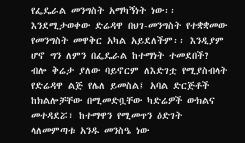የፌዴራል መንግስት አማካኝነት ነው፡፡ እንደሚታወቀው ድሬዳዋ በህገ-መንግስት የተቋቋመው የመንግስት መዋቅር አካል አይደለችም፡፡ እንዲያም ሆኖ ግን ለምን በፌዴራል ከተማነት ተመደበች? ብሎ ቅሬታ ያለው ባይኖርም ለእድገቷ የሚያስብላት የድሬዳዋ ልጅ የሌለ ይመስል፤ አባል ድርጅቶች ከክልሎቻቸው በሚመድቧቸው ካድሬዎች ውክልና መተዳደሯ፣ ከተማዋን የሚመጥን ዕድገት ላለመምጣቱ አንዱ መንስዔ ነው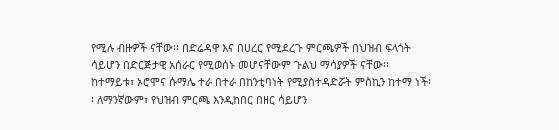የሚሉ ብዙዎች ናቸው፡፡ በድሬዳዋ እና በሀረር የሚደረጉ ምርጫዎች በህዝብ ፍላጎት ሳይሆን በድርጅታዊ አሰራር የሚወሰኑ መሆናቸውም ጉልህ ማሳያዎች ናቸው፡፡ ከተማይቱ፣ ኦሮሞና ሱማሌ ተራ በተራ በከንቲባነት የሚያስተዳድሯት ምስኪን ከተማ ነች፡፡ ለማንኛውም፣ የህዝብ ምርጫ እንዲከበር በዘር ሳይሆን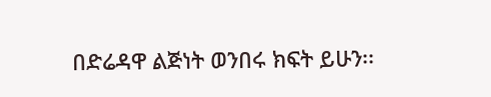በድሬዳዋ ልጅነት ወንበሩ ክፍት ይሁን፡፡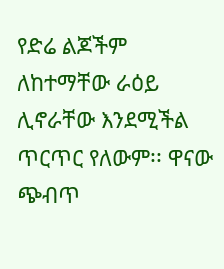የድሬ ልጆችም ለከተማቸው ራዕይ ሊኖራቸው እንደሚችል ጥርጥር የለውም፡፡ ዋናው ጭብጥ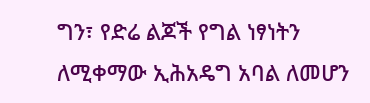ግን፣ የድሬ ልጆች የግል ነፃነትን ለሚቀማው ኢሕአዴግ አባል ለመሆን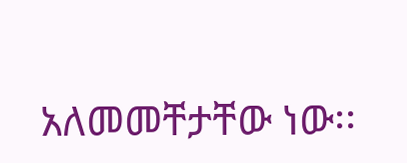አለመመቸታቸው ነው፡፡